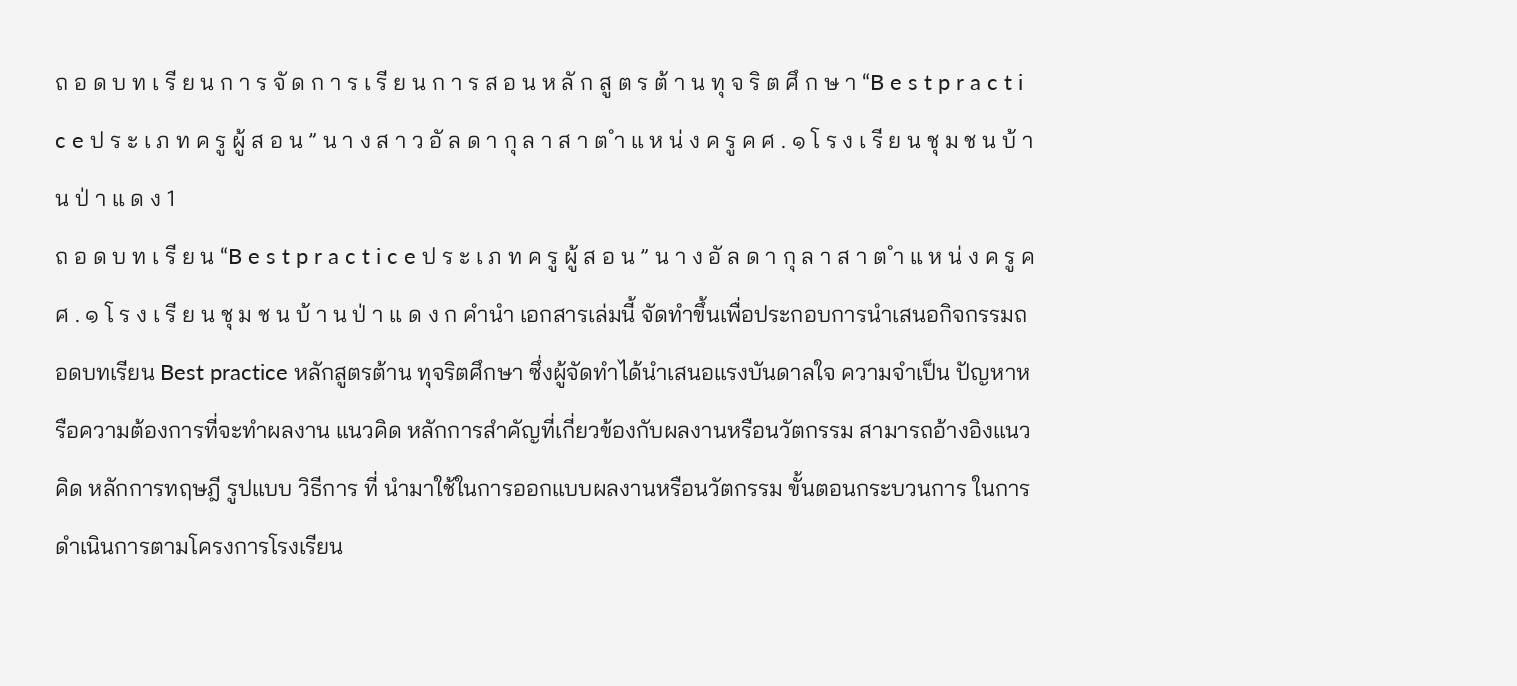ถ อ ด บ ท เ รี ย น ก า ร จั ด ก า ร เ รี ย น ก า ร ส อ น ห ลั ก สู ต ร ต้ า น ทุ จ ริ ต ศึ ก ษ า “B e s t p r a c t i c e ป ร ะ เ ภ ท ค รู ผู้ ส อ น ” น า ง ส า ว อั ล ด า กุ ล า ส า ต ำ แ ห น่ ง ค รู ค ศ . ๑ โ ร ง เ รี ย น ชุ ม ช น บ้ า น ป่ า แ ด ง 1
ถ อ ด บ ท เ รี ย น “B e s t p r a c t i c e ป ร ะ เ ภ ท ค รู ผู้ ส อ น ” น า ง อั ล ด า กุ ล า ส า ต ำ แ ห น่ ง ค รู ค ศ . ๑ โ ร ง เ รี ย น ชุ ม ช น บ้ า น ป่ า แ ด ง ก คำนำ เอกสารเล่มนี้ จัดทำขึ้นเพื่อประกอบการนำเสนอกิจกรรมถอดบทเรียน Best practice หลักสูตรต้าน ทุจริตศึกษา ซึ่งผู้จัดทำได้นำเสนอแรงบันดาลใจ ความจำเป็น ปัญหาหรือความต้องการที่จะทำผลงาน แนวคิด หลักการสำคัญที่เกี่ยวข้องกับผลงานหรือนวัตกรรม สามารถอ้างอิงแนวคิด หลักการทฤษฎี รูปแบบ วิธีการ ที่ นำมาใช้ในการออกแบบผลงานหรือนวัตกรรม ขั้นตอนกระบวนการ ในการดำเนินการตามโครงการโรงเรียน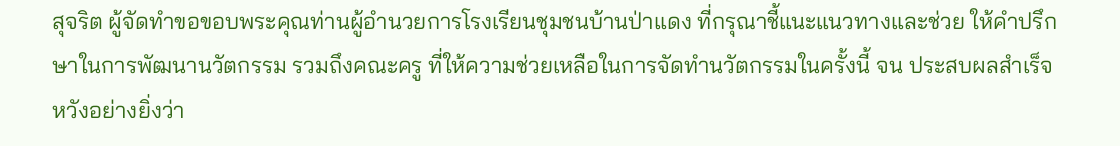สุจริต ผู้จัดทำขอขอบพระคุณท่านผู้อำนวยการโรงเรียนชุมชนบ้านป่าแดง ที่กรุณาชี้แนะแนวทางและช่วย ให้คำปรึกษาในการพัฒนานวัตกรรม รวมถึงคณะครู ที่ให้ความช่วยเหลือในการจัดทำนวัตกรรมในครั้งนี้ จน ประสบผลสำเร็จ หวังอย่างยิ่งว่า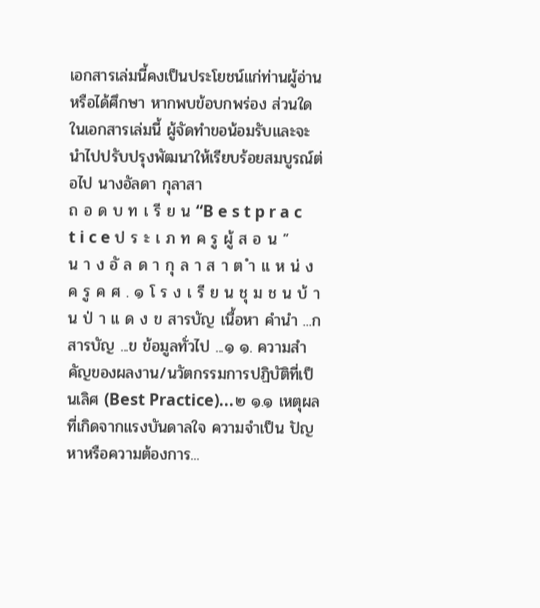เอกสารเล่มนี้คงเป็นประโยชน์แก่ท่านผู้อ่านหรือได้ศึกษา หากพบข้อบกพร่อง ส่วนใดในเอกสารเล่มนี้ ผู้จัดทำขอน้อมรับและจะนำไปปรับปรุงพัฒนาให้เรียบร้อยสมบูรณ์ต่อไป นางอัลดา กุลาสา
ถ อ ด บ ท เ รี ย น “B e s t p r a c t i c e ป ร ะ เ ภ ท ค รู ผู้ ส อ น ” น า ง อั ล ด า กุ ล า ส า ต ำ แ ห น่ ง ค รู ค ศ . ๑ โ ร ง เ รี ย น ชุ ม ช น บ้ า น ป่ า แ ด ง ข สารบัญ เนื้อหา คำนำ ...ก สารบัญ ...ข ข้อมูลทั่วไป ...๑ ๑. ความสำคัญของผลงาน/นวัตกรรมการปฏิบัติที่เป็นเลิศ (Best Practice)...๒ ๑.๑ เหตุผลที่เกิดจากแรงบันดาลใจ ความจำเป็น ปัญหาหรือความต้องการ...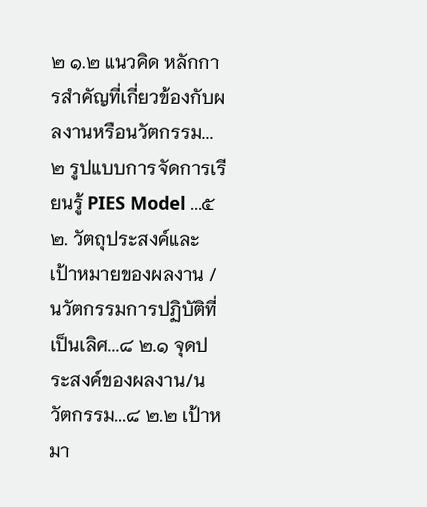๒ ๑.๒ แนวคิด หลักการสำคัญที่เกี่ยวข้องกับผลงานหรือนวัตกรรม...๒ รูปแบบการจัดการเรียนรู้ PIES Model ...๕ ๒. วัตถุประสงค์และเป้าหมายของผลงาน / นวัตกรรมการปฏิบัติที่เป็นเลิศ...๘ ๒.๑ จุดประสงค์ของผลงาน/นวัตกรรม...๘ ๒.๒ เป้าหมา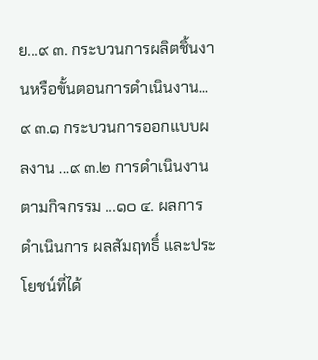ย...๙ ๓. กระบวนการผลิตชิ้นงานหรือขั้นตอนการดำเนินงาน...๙ ๓.๑ กระบวนการออกแบบผลงาน ...๙ ๓.๒ การดำเนินงานตามกิจกรรม ...๑๐ ๔. ผลการดำเนินการ ผลสัมฤทธิ์ และประโยชน์ที่ได้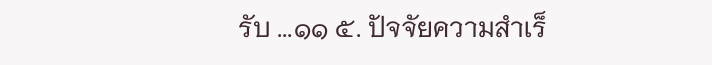รับ ...๑๑ ๕. ปัจจัยความสำเร็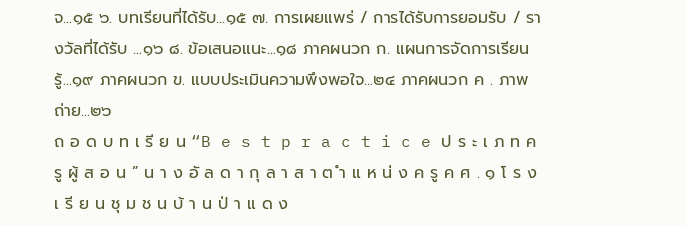จ...๑๕ ๖. บทเรียนที่ได้รับ...๑๕ ๗. การเผยแพร่ / การได้รับการยอมรับ / รางวัลที่ได้รับ ...๑๖ ๘. ข้อเสนอแนะ...๑๘ ภาคผนวก ก. แผนการจัดการเรียนรู้...๑๙ ภาคผนวก ข. แบบประเมินความพึงพอใจ...๒๔ ภาคผนวก ค . ภาพถ่าย...๒๖
ถ อ ด บ ท เ รี ย น “B e s t p r a c t i c e ป ร ะ เ ภ ท ค รู ผู้ ส อ น ” น า ง อั ล ด า กุ ล า ส า ต ำ แ ห น่ ง ค รู ค ศ . ๑ โ ร ง เ รี ย น ชุ ม ช น บ้ า น ป่ า แ ด ง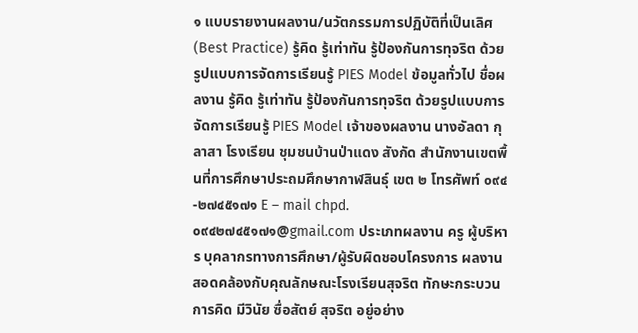๑ แบบรายงานผลงาน/นวัตกรรมการปฏิบัติที่เป็นเลิศ (Best Practice) รู้คิด รู้เท่าทัน รู้ป้องกันการทุจริต ด้วยรูปแบบการจัดการเรียนรู้ PIES Model ข้อมูลทั่วไป ชื่อผลงาน รู้คิด รู้เท่าทัน รู้ป้องกันการทุจริต ด้วยรูปแบบการจัดการเรียนรู้ PIES Model เจ้าของผลงาน นางอัลดา กุลาสา โรงเรียน ชุมชนบ้านป่าแดง สังกัด สำนักงานเขตพื้นที่การศึกษาประถมศึกษากาฬสินธุ์ เขต ๒ โทรศัพท์ ๐๙๔-๒๗๔๕๑๗๑ E – mail chpd.๐๙๔๒๗๔๕๑๗๑@gmail.com ประเภทผลงาน ครู ผู้บริหาร บุคลากรทางการศึกษา/ผู้รับผิดชอบโครงการ ผลงานสอดคล้องกับคุณลักษณะโรงเรียนสุจริต ทักษะกระบวนการคิด มีวินัย ซื่อสัตย์ สุจริต อยู่อย่าง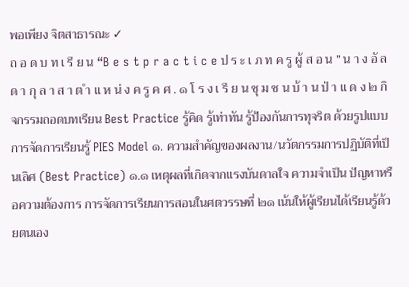พอเพียง จิตสาธารณะ ✓
ถ อ ด บ ท เ รี ย น “B e s t p r a c t i c e ป ร ะ เ ภ ท ค รู ผู้ ส อ น ” น า ง อั ล ด า กุ ล า ส า ต ำ แ ห น่ ง ค รู ค ศ . ๑ โ ร ง เ รี ย น ชุ ม ช น บ้ า น ป่ า แ ด ง ๒ กิจกรรมถอดบทเรียน Best Practice รู้คิด รู้เท่าทัน รู้ป้องกันการทุจริต ด้วยรูปแบบการจัดการเรียนรู้ PIES Model ๑. ความสำคัญของผลงาน/นวัตกรรมการปฏิบัติที่เป็นเลิศ (Best Practice) ๑.๑ เหตุผลที่เกิดจากแรงบันดาลใจ ความจำเป็น ปัญหาหรือความต้องการ การจัดการเรียนการสอนในศตวรรษที่ ๒๑ เน้นให้ผู้เรียนได้เรียนรู้ด้วยตนเอง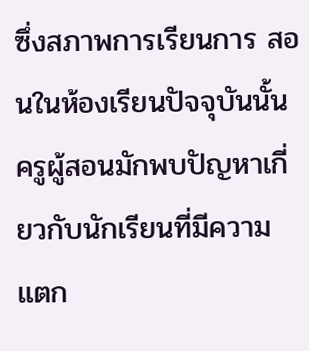ซึ่งสภาพการเรียนการ สอนในห้องเรียนปัจจุบันนั้น ครูผู้สอนมักพบปัญหาเกี่ยวกับนักเรียนที่มีความแตก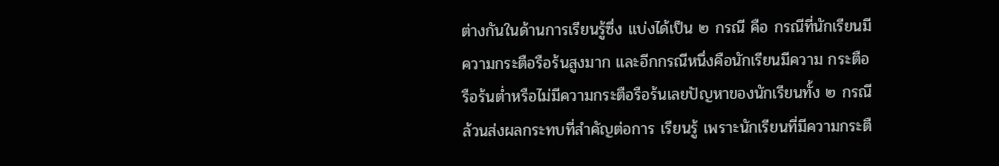ต่างกันในด้านการเรียนรู้ซึ่ง แบ่งได้เป็น ๒ กรณี คือ กรณีที่นักเรียนมีความกระตือรือร้นสูงมาก และอีกกรณีหนึ่งคือนักเรียนมีความ กระตือรือร้นต่ำหรือไม่มีความกระตือรือร้นเลยปัญหาของนักเรียนทั้ง ๒ กรณี ล้วนส่งผลกระทบที่สำคัญต่อการ เรียนรู้ เพราะนักเรียนที่มีความกระตื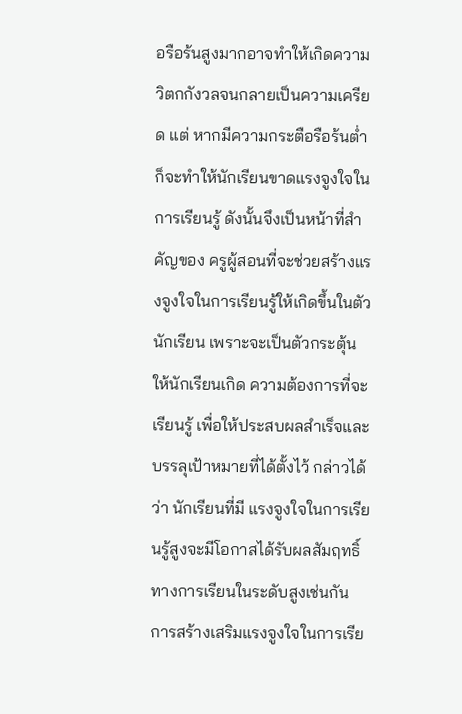อรือร้นสูงมากอาจทำให้เกิดความวิตกกังวลจนกลายเป็นความเครียด แต่ หากมีความกระตือรือร้นต่ำก็จะทำให้นักเรียนขาดแรงจูงใจในการเรียนรู้ ดังนั้นจึงเป็นหน้าที่สำคัญของ ครูผู้สอนที่จะช่วยสร้างแรงจูงใจในการเรียนรู้ให้เกิดขึ้นในตัวนักเรียน เพราะจะเป็นตัวกระตุ้นให้นักเรียนเกิด ความต้องการที่จะเรียนรู้ เพื่อให้ประสบผลสำเร็จและบรรลุเป้าหมายที่ได้ตั้งไว้ กล่าวได้ว่า นักเรียนที่มี แรงจูงใจในการเรียนรู้สูงจะมีโอกาสได้รับผลสัมฤทธิ์ ทางการเรียนในระดับสูงเช่นกัน การสร้างเสริมแรงจูงใจในการเรีย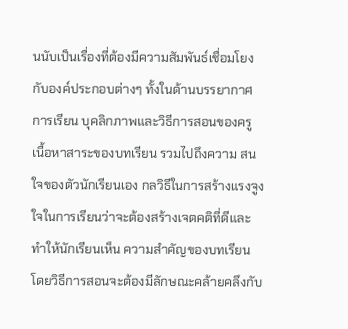นนับเป็นเรื่องที่ต้องมีความสัมพันธ์เชื่อมโยงกับองค์ประกอบต่างๆ ทั้งในด้านบรรยากาศการเรียน บุคลิกภาพและวิธีการสอนของครู เนื้อหาสาระของบทเรียน รวมไปถึงความ สนใจของตัวนักเรียนเอง กลวิธีในการสร้างแรงจูงใจในการเรียนว่าจะต้องสร้างเจตคติที่ดีและทำให้นักเรียนเห็น ความสำคัญของบทเรียน โดยวิธีการสอนจะต้องมีลักษณะคล้ายคลึงกับ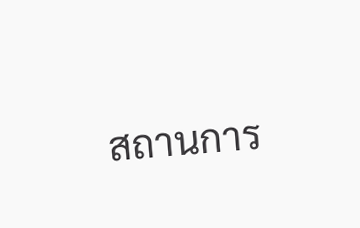สถานการ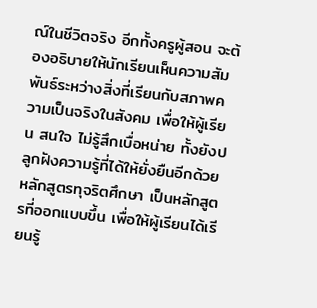ณ์ในชีวิตจริง อีกทั้งครูผู้สอน จะต้องอธิบายให้นักเรียนเห็นความสัมพันธ์ระหว่างสิ่งที่เรียนกับสภาพความเป็นจริงในสังคม เพื่อให้ผู้เรียน สนใจ ไม่รู้สึกเบื่อหน่าย ทั้งยังปลูกฝังความรู้ที่ได้ให้ยั่งยืนอีกด้วย หลักสูตรทุจริตศึกษา เป็นหลักสูตรที่ออกแบบขึ้น เพื่อให้ผู้เรียนได้เรียนรู้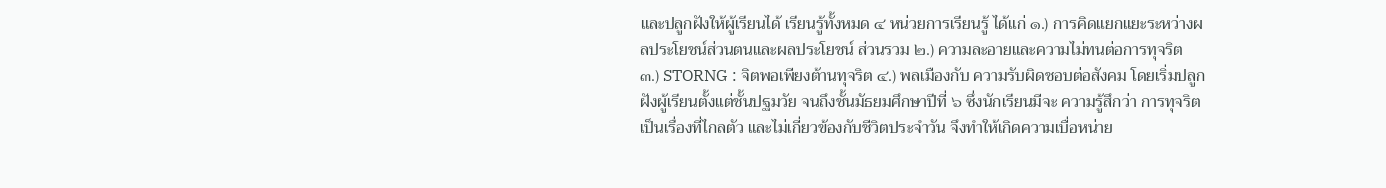และปลูกฝังให้ผู้เรียนได้ เรียนรู้ทั้งหมด ๔ หน่วยการเรียนรู้ ได้แก่ ๑.) การคิดแยกแยะระหว่างผลประโยชน์ส่วนตนและผลประโยชน์ ส่วนรวม ๒.) ความละอายและความไม่ทนต่อการทุจริต ๓.) STORNG : จิตพอเพียงต้านทุจริต ๔.) พลเมืองกับ ความรับผิดชอบต่อสังคม โดยเริ่มปลูกฝังผู้เรียนตั้งแต่ชั้นปฐมวัย จนถึงชั้นมัธยมศึกษาปีที่ ๖ ซึ่งนักเรียนมีจะ ความรู้สึกว่า การทุจริตเป็นเรื่องที่ไกลตัว และไม่เกี่ยวข้องกับชีวิตประจำวัน จึงทำให้เกิดความเบื่อหน่าย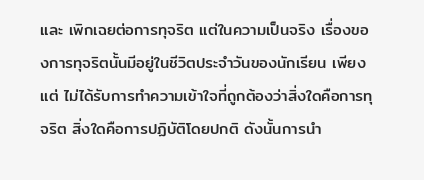และ เพิกเฉยต่อการทุจริต แต่ในความเป็นจริง เรื่องของการทุจริตนั้นมีอยู่ในชีวิตประจำวันของนักเรียน เพียงแต่ ไม่ได้รับการทำความเข้าใจที่ถูกต้องว่าสิ่งใดคือการทุจริต สิ่งใดคือการปฏิบัติโดยปกติ ดังนั้นการนำ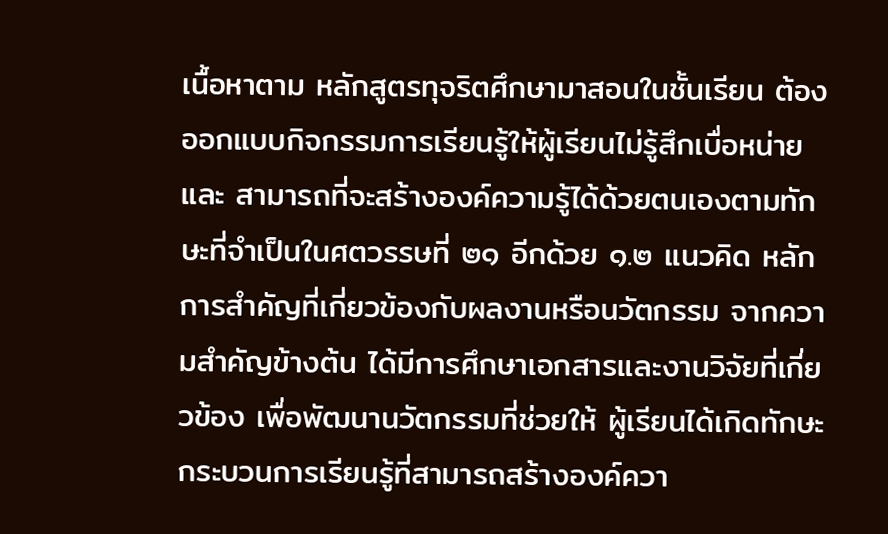เนื้อหาตาม หลักสูตรทุจริตศึกษามาสอนในชั้นเรียน ต้องออกแบบกิจกรรมการเรียนรู้ให้ผู้เรียนไม่รู้สึกเบื่อหน่าย และ สามารถที่จะสร้างองค์ความรู้ได้ด้วยตนเองตามทักษะที่จำเป็นในศตวรรษที่ ๒๑ อีกด้วย ๑.๒ แนวคิด หลักการสำคัญที่เกี่ยวข้องกับผลงานหรือนวัตกรรม จากความสำคัญข้างต้น ได้มีการศึกษาเอกสารและงานวิจัยที่เกี่ยวข้อง เพื่อพัฒนานวัตกรรมที่ช่วยให้ ผู้เรียนได้เกิดทักษะกระบวนการเรียนรู้ที่สามารถสร้างองค์ควา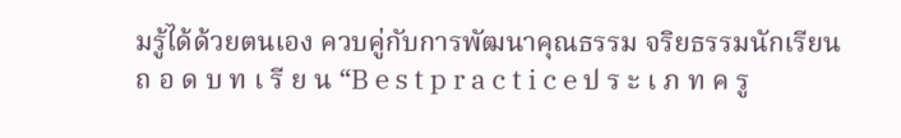มรู้ได้ด้วยตนเอง ควบคู่กับการพัฒนาคุณธรรม จริยธรรมนักเรียน
ถ อ ด บ ท เ รี ย น “B e s t p r a c t i c e ป ร ะ เ ภ ท ค รู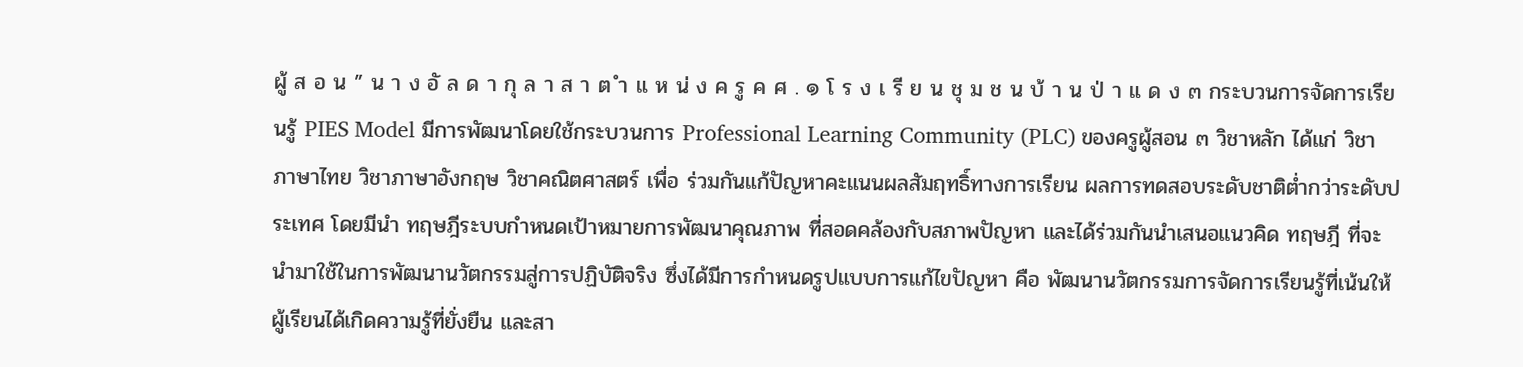ผู้ ส อ น ” น า ง อั ล ด า กุ ล า ส า ต ำ แ ห น่ ง ค รู ค ศ . ๑ โ ร ง เ รี ย น ชุ ม ช น บ้ า น ป่ า แ ด ง ๓ กระบวนการจัดการเรียนรู้ PIES Model มีการพัฒนาโดยใช้กระบวนการ Professional Learning Community (PLC) ของครูผู้สอน ๓ วิชาหลัก ได้แก่ วิชาภาษาไทย วิชาภาษาอังกฤษ วิชาคณิตศาสตร์ เพื่อ ร่วมกันแก้ปัญหาคะแนนผลสัมฤทธิ์ทางการเรียน ผลการทดสอบระดับชาติต่ำกว่าระดับประเทศ โดยมีนำ ทฤษฎีระบบกำหนดเป้าหมายการพัฒนาคุณภาพ ที่สอดคล้องกับสภาพปัญหา และได้ร่วมกันนำเสนอแนวคิด ทฤษฎี ที่จะนำมาใช้ในการพัฒนานวัตกรรมสู่การปฏิบัติจริง ซึ่งได้มีการกำหนดรูปแบบการแก้ไขปัญหา คือ พัฒนานวัตกรรมการจัดการเรียนรู้ที่เน้นให้ผู้เรียนได้เกิดความรู้ที่ยั่งยืน และสา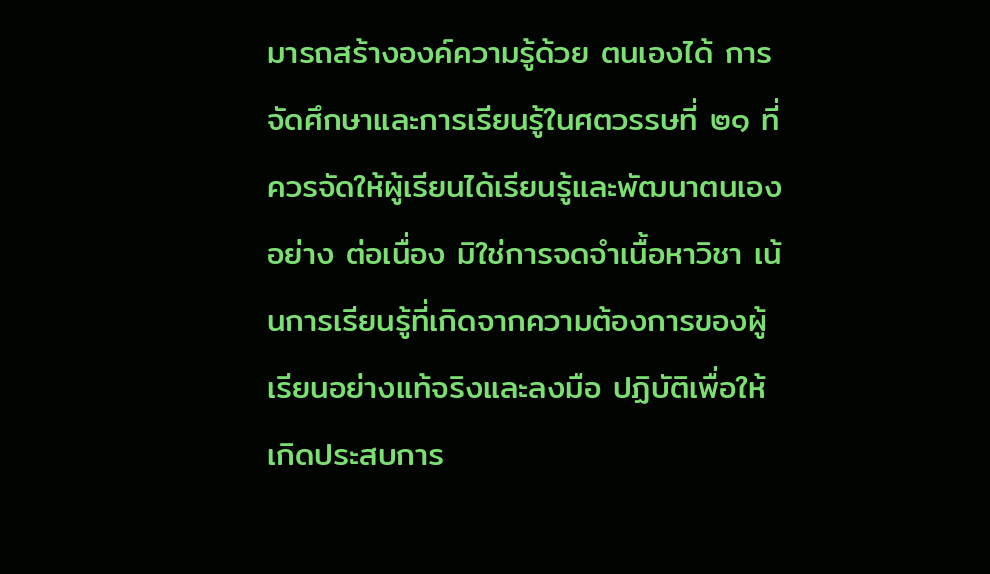มารถสร้างองค์ความรู้ด้วย ตนเองได้ การจัดศึกษาและการเรียนรู้ในศตวรรษที่ ๒๑ ที่ควรจัดให้ผู้เรียนได้เรียนรู้และพัฒนาตนเองอย่าง ต่อเนื่อง มิใช่การจดจำเนื้อหาวิชา เน้นการเรียนรู้ที่เกิดจากความต้องการของผู้เรียนอย่างแท้จริงและลงมือ ปฏิบัติเพื่อให้เกิดประสบการ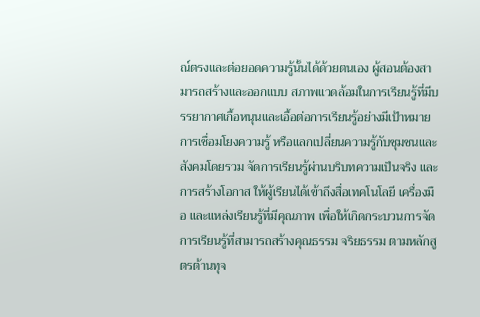ณ์ตรงและต่อยอดความรู้นั้นได้ด้วยตนเอง ผู้สอนต้องสามารถสร้างและออกแบบ สภาพแวดล้อมในการเรียนรู้ที่มีบรรยากาศเกื้อหนุนและเอื้อต่อการเรียนรู้อย่างมีเป้าหมาย การเชื่อมโยงความรู้ หรือแลกเปลี่ยนความรู้กับชุมชนและสังคมโดยรวม จัดการเรียนรู้ผ่านบริบทความเป็นจริง และการสร้างโอกาส ให้ผู้เรียนได้เข้าถึงสื่อเทคโนโลยี เครื่องมือ และแหล่งเรียนรู้ที่มีคุณภาพ เพื่อให้เกิดกระบวนการจัดการเรียนรู้ที่สามารถสร้างคุณธรรม จริยธรรม ตามหลักสูตรต้านทุจ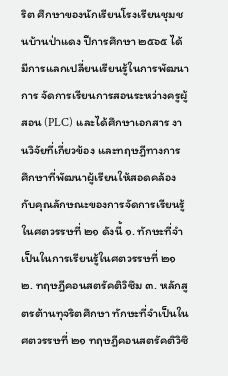ริต ศึกษาของนักเรียนโรงเรียนชุมชนบ้านป่าแดง ปีการศึกษา ๒๕๖๕ ได้มีการแลกเปลี่ยนเรียนรู้ในการพัฒนาการ จัดการเรียนการสอนระหว่างครูผู้สอน (PLC) และได้ศึกษาเอกสาร งานวิจัยที่เกี่ยวข้อง และทฤษฎีทางการ ศึกษาที่พัฒนาผู้เรียนให้สอดคล้องกับคุณลักษณะของการจัดการเรียนรู้ในศตวรรษที่ ๒๑ ดังนี้ ๑. ทักษะที่จำเป็นในการเรียนรู้ในศตวรรษที่ ๒๑ ๒. ทฤษฎีคอนสตรัคติวิซึม ๓. หลักสูตรต้านทุจริตศึกษา ทักษะที่จำเป็นในศตวรรษที่ ๒๑ ทฤษฎีคอนสตรัคติวิซึ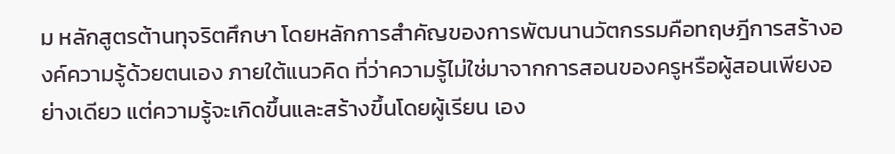ม หลักสูตรต้านทุจริตศึกษา โดยหลักการสำคัญของการพัฒนานวัตกรรมคือทฤษฎีการสร้างองค์ความรู้ด้วยตนเอง ภายใต้แนวคิด ที่ว่าความรู้ไม่ใช่มาจากการสอนของครูหรือผู้สอนเพียงอย่างเดียว แต่ความรู้จะเกิดขึ้นและสร้างขึ้นโดยผู้เรียน เอง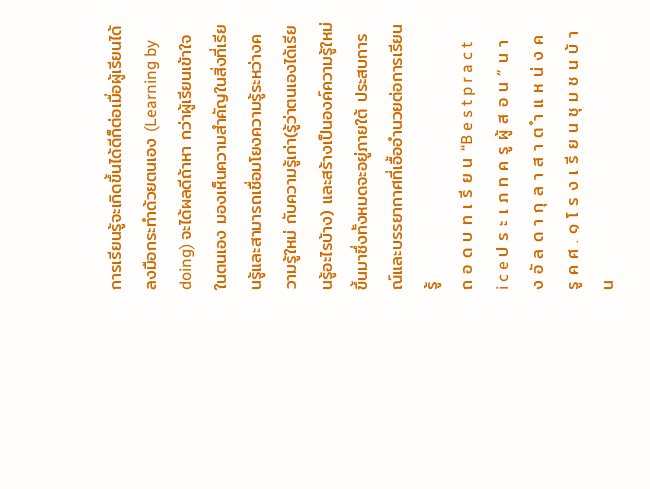การเรียนรู้จะเกิดขึ้นได้ดีก็ต่อเมื่อผู้เรียนได้ลงมือกระทำด้วยตนเอง (Learning by doing) จะได้ผลดีถ้าหา กว่าผู้เรียนเข้าใจในตนเอง มองเห็นความสำคัญในสิ่งที่เรียนรู้และสามารถเชื่อมโยงความรู้ระหว่างความรู้ใหม่ กับความรู้เก่า(รู้ว่าตนเองได้เรียนรู้อะไรบ้าง) และสร้างเป็นองค์ความรู้ใหม่ขึ้นมาซึ่งทั้งหมดจะอยู่ภายใต้ ประสบการณ์และบรรยากาศที่เอื้ออำนวยต่อการเรียนรู้
ถ อ ด บ ท เ รี ย น “B e s t p r a c t i c e ป ร ะ เ ภ ท ค รู ผู้ ส อ น ” น า ง อั ล ด า กุ ล า ส า ต ำ แ ห น่ ง ค รู ค ศ . ๑ โ ร ง เ รี ย น ชุ ม ช น บ้ า น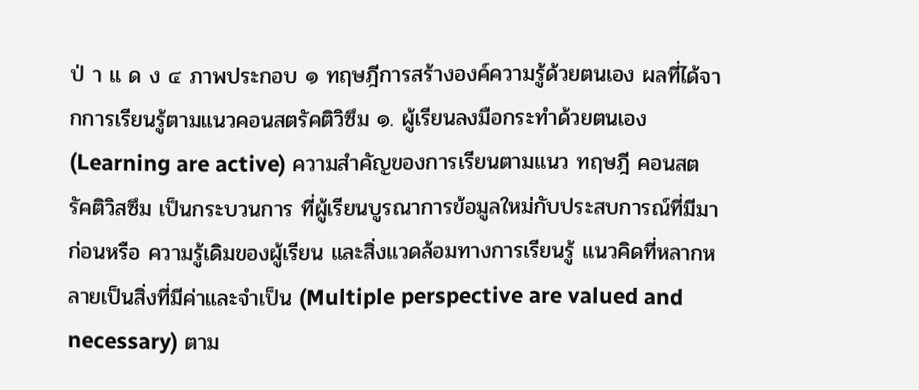ป่ า แ ด ง ๔ ภาพประกอบ ๑ ทฤษฎีการสร้างองค์ความรู้ด้วยตนเอง ผลที่ได้จากการเรียนรู้ตามแนวคอนสตรัคติวิซึม ๑. ผู้เรียนลงมือกระทำด้วยตนเอง (Learning are active) ความสำคัญของการเรียนตามแนว ทฤษฎี คอนสตรัคติวิสซึม เป็นกระบวนการ ที่ผู้เรียนบูรณาการข้อมูลใหม่กับประสบการณ์ที่มีมาก่อนหรือ ความรู้เดิมของผู้เรียน และสิ่งแวดล้อมทางการเรียนรู้ แนวคิดที่หลากหลายเป็นสิ่งที่มีค่าและจำเป็น (Multiple perspective are valued and necessary) ตาม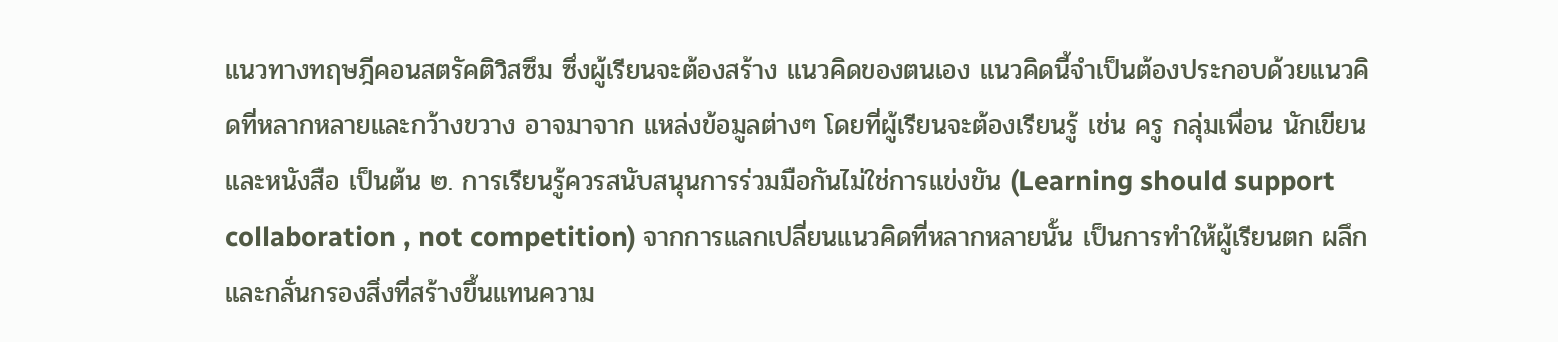แนวทางทฤษฎีคอนสตรัคติวิสซึม ซึ่งผู้เรียนจะต้องสร้าง แนวคิดของตนเอง แนวคิดนี้จำเป็นต้องประกอบด้วยแนวคิดที่หลากหลายและกว้างขวาง อาจมาจาก แหล่งข้อมูลต่างๆ โดยที่ผู้เรียนจะต้องเรียนรู้ เช่น ครู กลุ่มเพื่อน นักเขียน และหนังสือ เป็นต้น ๒. การเรียนรู้ควรสนับสนุนการร่วมมือกันไม่ใช่การแข่งขัน (Learning should support collaboration , not competition) จากการแลกเปลี่ยนแนวคิดที่หลากหลายนั้น เป็นการทำให้ผู้เรียนตก ผลึกและกลั่นกรองสิ่งที่สร้างขึ้นแทนความ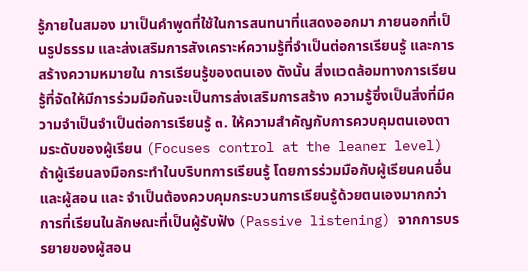รู้ภายในสมอง มาเป็นคำพูดที่ใช้ในการสนทนาที่แสดงออกมา ภายนอกที่เป็นรูปธรรม และส่งเสริมการสังเคราะห์ความรู้ที่จำเป็นต่อการเรียนรู้ และการสร้างความหมายใน การเรียนรู้ของตนเอง ดังนั้น สิ่งแวดล้อมทางการเรียนรู้ที่จัดให้มีการร่วมมือกันจะเป็นการส่งเสริมการสร้าง ความรู้ซึ่งเป็นสิ่งที่มีความจำเป็นจำเป็นต่อการเรียนรู้ ๓. ให้ความสำคัญกับการควบคุมตนเองตามระดับของผู้เรียน (Focuses control at the leaner level) ถ้าผู้เรียนลงมือกระทำในบริบทการเรียนรู้ โดยการร่วมมือกับผู้เรียนคนอื่น และผู้สอน และ จำเป็นต้องควบคุมกระบวนการเรียนรู้ด้วยตนเองมากกว่าการที่เรียนในลักษณะที่เป็นผู้รับฟัง (Passive listening) จากการบรรยายของผู้สอน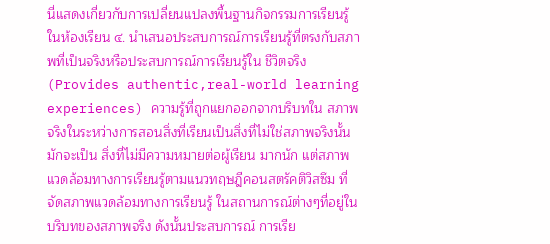นี่แสดงเกี่ยวกับการเปลี่ยนแปลงพื้นฐานกิจกรรมการเรียนรู้ในห้องเรียน ๔. นำเสนอประสบการณ์การเรียนรู้ที่ตรงกับสภาพที่เป็นจริงหรือประสบการณ์การเรียนรู้ใน ชีวิตจริง (Provides authentic,real-world learning experiences) ความรู้ที่ถูกแยกออกจากบริบทใน สภาพจริงในระหว่างการสอนสิ่งที่เรียนเป็นสิ่งที่ไม่ใช่สภาพจริงนั้น มักจะเป็น สิ่งที่ไม่มีความหมายต่อผู้เรียน มากนัก แต่สภาพแวดล้อมทางการเรียนรู้ตามแนวทฤษฎีคอนสตรัคติวิสซึม ที่จัดสภาพแวดล้อมทางการเรียนรู้ ในสถานการณ์ต่างๆที่อยู่ในบริบทของสภาพจริง ดังนั้นประสบการณ์ การเรีย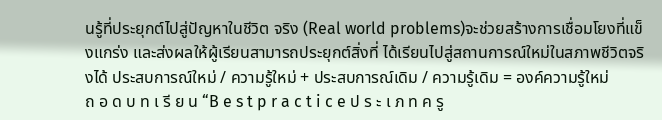นรู้ที่ประยุกต์ไปสู่ปัญหาในชีวิต จริง (Real world problems)จะช่วยสร้างการเชื่อมโยงที่แข็งแกร่ง และส่งผลให้ผู้เรียนสามารถประยุกต์สิ่งที่ ได้เรียนไปสู่สถานการณ์ใหม่ในสภาพชีวิตจริงได้ ประสบการณ์ใหม่ / ความรู้ใหม่ + ประสบการณ์เดิม / ความรู้เดิม = องค์ความรู้ใหม่
ถ อ ด บ ท เ รี ย น “B e s t p r a c t i c e ป ร ะ เ ภ ท ค รู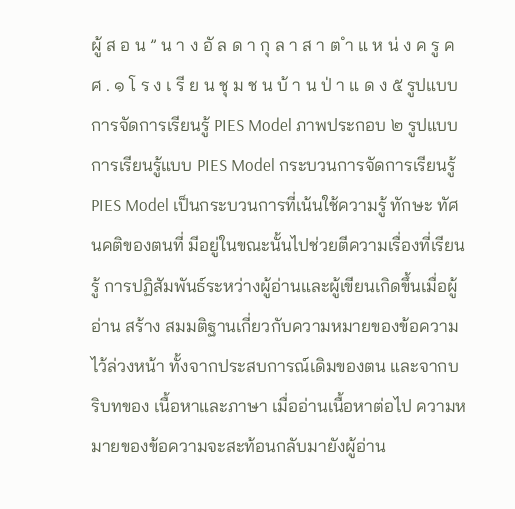ผู้ ส อ น ” น า ง อั ล ด า กุ ล า ส า ต ำ แ ห น่ ง ค รู ค ศ . ๑ โ ร ง เ รี ย น ชุ ม ช น บ้ า น ป่ า แ ด ง ๕ รูปแบบการจัดการเรียนรู้ PIES Model ภาพประกอบ ๒ รูปแบบการเรียนรู้แบบ PIES Model กระบวนการจัดการเรียนรู้ PIES Model เป็นกระบวนการที่เน้นใช้ความรู้ ทักษะ ทัศนคติของตนที่ มีอยู่ในขณะนั้นไปช่วยตีความเรื่องที่เรียนรู้ การปฏิสัมพันธ์ระหว่างผู้อ่านและผู้เขียนเกิดขึ้นเมื่อผู้อ่าน สร้าง สมมติฐานเกี่ยวกับความหมายของข้อความไว้ล่วงหน้า ทั้งจากประสบการณ์เดิมของตน และจากบริบทของ เนื้อหาและภาษา เมื่ออ่านเนื้อหาต่อไป ความหมายของข้อความจะสะท้อนกลับมายังผู้อ่าน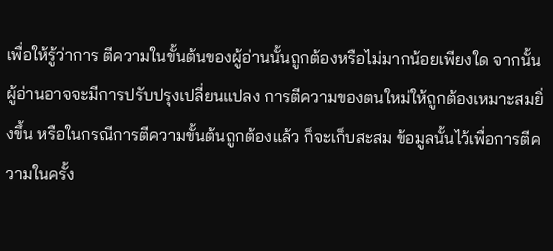เพื่อให้รู้ว่าการ ตีความในขั้นต้นของผู้อ่านนั้นถูกต้องหรือไม่มากน้อยเพียงใด จากนั้นผู้อ่านอาจจะมีการปรับปรุงเปลี่ยนแปลง การตีความของตนใหม่ให้ถูกต้องเหมาะสมยิ่งขึ้น หรือในกรณีการตีความขั้นต้นถูกต้องแล้ว ก็จะเก็บสะสม ข้อมูลนั้นไว้เพื่อการตีความในครั้ง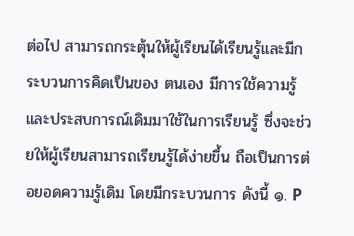ต่อไป สามารถกระตุ้นให้ผู้เรียนได้เรียนรู้และมีกระบวนการคิดเป็นของ ตนเอง มีการใช้ความรู้และประสบการณ์เดิมมาใช้ในการเรียนรู้ ซึ่งจะช่วยให้ผู้เรียนสามารถเรียนรู้ได้ง่ายขึ้น ถือเป็นการต่อยอดความรู้เดิม โดยมีกระบวนการ ดังนี้ ๑. P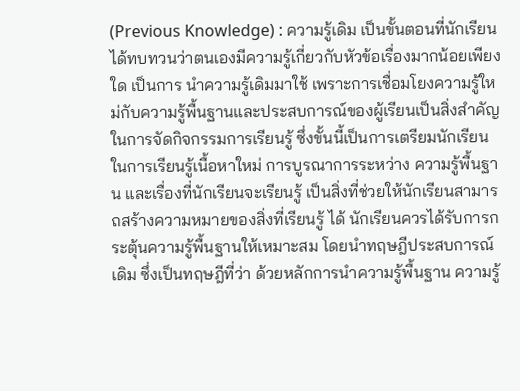(Previous Knowledge) : ความรู้เดิม เป็นขั้นตอนที่นักเรียนได้ทบทวนว่าตนเองมีความรู้เกี่ยวกับหัวข้อเรื่องมากน้อยเพียงใด เป็นการ นำความรู้เดิมมาใช้ เพราะการเชื่อมโยงความรู้ใหม่กับความรู้พื้นฐานและประสบการณ์ของผู้เรียนเป็นสิ่งสำคัญ ในการจัดกิจกรรมการเรียนรู้ ซึ่งขั้นนี้เป็นการเตรียมนักเรียนในการเรียนรู้เนื้อหาใหม่ การบูรณาการระหว่าง ความรู้พื้นฐาน และเรื่องที่นักเรียนจะเรียนรู้ เป็นสิ่งที่ช่วยให้นักเรียนสามารถสร้างความหมายของสิ่งที่เรียนรู้ ได้ นักเรียนควรได้รับการกระตุ้นความรู้พื้นฐานให้เหมาะสม โดยนำทฤษฎีประสบการณ์เดิม ซึ่งเป็นทฤษฎีที่ว่า ด้วยหลักการนำความรู้พื้นฐาน ความรู้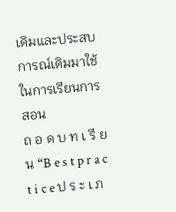เดิมและประสบการณ์เดิมมาใช้ในการเรียนการสอน
ถ อ ด บ ท เ รี ย น “B e s t p r a c t i c e ป ร ะ เ ภ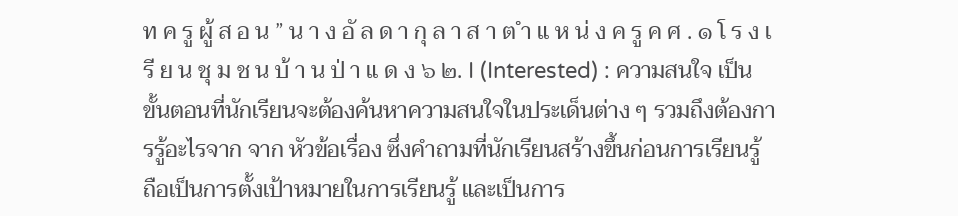ท ค รู ผู้ ส อ น ” น า ง อั ล ด า กุ ล า ส า ต ำ แ ห น่ ง ค รู ค ศ . ๑ โ ร ง เ รี ย น ชุ ม ช น บ้ า น ป่ า แ ด ง ๖ ๒. I (Interested) : ความสนใจ เป็นขั้นตอนที่นักเรียนจะต้องค้นหาความสนใจในประเด็นต่าง ๆ รวมถึงต้องการรู้อะไรจาก จาก หัวข้อเรื่อง ซึ่งคำถามที่นักเรียนสร้างขึ้นก่อนการเรียนรู้ ถือเป็นการตั้งเป้าหมายในการเรียนรู้ และเป็นการ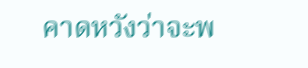คาดหวังว่าจะพ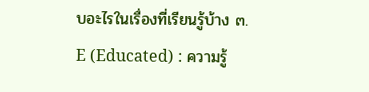บอะไรในเรื่องที่เรียนรู้บ้าง ๓. E (Educated) : ความรู้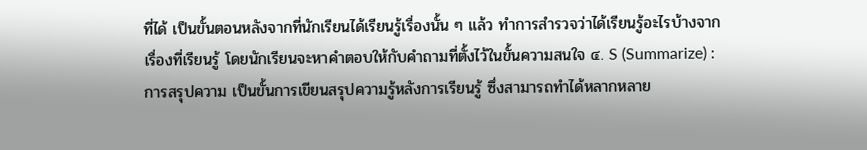ที่ได้ เป็นขั้นตอนหลังจากที่นักเรียนได้เรียนรู้เรื่องนั้น ๆ แล้ว ทำการสำรวจว่าได้เรียนรู้อะไรบ้างจาก เรื่องที่เรียนรู้ โดยนักเรียนจะหาคำตอบให้กับคำถามที่ตั้งไว้ในขั้นความสนใจ ๔. S (Summarize) : การสรุปความ เป็นขั้นการเขียนสรุปความรู้หลังการเรียนรู้ ซึ่งสามารถทำได้หลากหลาย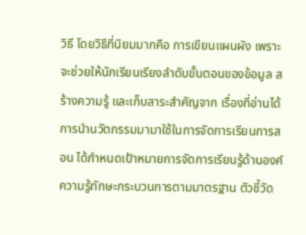วิธี โดยวิธีที่นิยมมากคือ การเขียนแผนผัง เพราะจะช่วยให้นักเรียนเรียงลำดับขั้นตอนของข้อมูล สร้างความรู้ และเก็บสาระสำคัญจาก เรื่องที่อ่านได้ การนำนวัตกรรมมามาใช้ในการจัดการเรียนการสอน ได้กำหนดเป้าหมายการจัดการเรียนรู้ด้านองค์ ความรู้ทักษะกระบวนการตามมาตรฐาน ตัวชี้วัด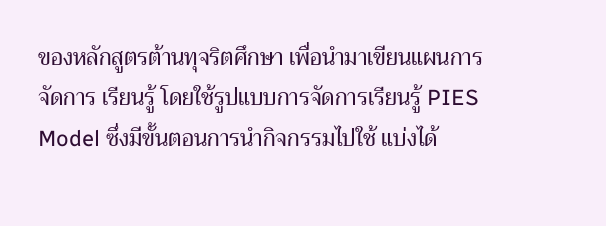ของหลักสูตรต้านทุจริตศึกษา เพื่อนำมาเขียนแผนการจัดการ เรียนรู้ โดยใช้รูปแบบการจัดการเรียนรู้ PIES Model ซึ่งมีขั้นตอนการนำกิจกรรมไปใช้ แบ่งได้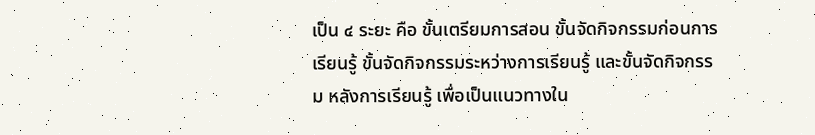เป็น ๔ ระยะ คือ ขั้นเตรียมการสอน ขั้นจัดกิจกรรมก่อนการเรียนรู้ ขั้นจัดกิจกรรมระหว่างการเรียนรู้ และขั้นจัดกิจกรรม หลังการเรียนรู้ เพื่อเป็นแนวทางใน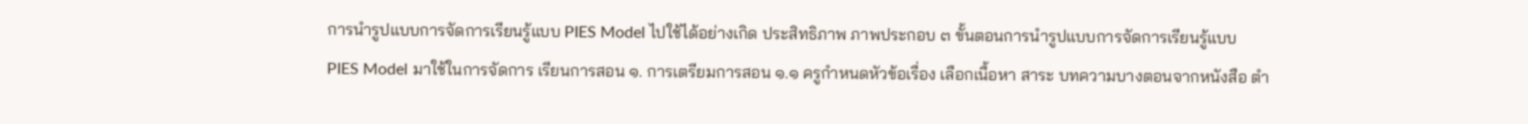การนำรูปแบบการจัดการเรียนรู้แบบ PIES Model ไปใช้ได้อย่างเกิด ประสิทธิภาพ ภาพประกอบ ๓ ขั้นตอนการนำรูปแบบการจัดการเรียนรู้แบบ PIES Model มาใช้ในการจัดการ เรียนการสอน ๑. การเตรียมการสอน ๑.๑ ครูกำหนดหัวข้อเรื่อง เลือกเนื้อหา สาระ บทความบางตอนจากหนังสือ ตำ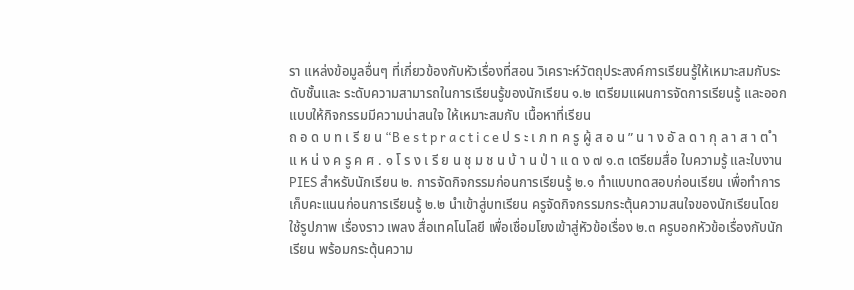รา แหล่งข้อมูลอื่นๆ ที่เกี่ยวข้องกับหัวเรื่องที่สอน วิเคราะห์วัตถุประสงค์การเรียนรู้ให้เหมาะสมกับระดับชั้นและ ระดับความสามารถในการเรียนรู้ของนักเรียน ๑.๒ เตรียมแผนการจัดการเรียนรู้ และออกแบบให้กิจกรรมมีความน่าสนใจ ให้เหมาะสมกับ เนื้อหาที่เรียน
ถ อ ด บ ท เ รี ย น “B e s t p r a c t i c e ป ร ะ เ ภ ท ค รู ผู้ ส อ น ” น า ง อั ล ด า กุ ล า ส า ต ำ แ ห น่ ง ค รู ค ศ . ๑ โ ร ง เ รี ย น ชุ ม ช น บ้ า น ป่ า แ ด ง ๗ ๑.๓ เตรียมสื่อ ใบความรู้ และใบงาน PIES สำหรับนักเรียน ๒. การจัดกิจกรรมก่อนการเรียนรู้ ๒.๑ ทำแบบทดสอบก่อนเรียน เพื่อทำการเก็บคะแนนก่อนการเรียนรู้ ๒.๒ นำเข้าสู่บทเรียน ครูจัดกิจกรรมกระตุ้นความสนใจของนักเรียนโดยใช้รูปภาพ เรื่องราว เพลง สื่อเทคโนโลยี เพื่อเชื่อมโยงเข้าสู่หัวข้อเรื่อง ๒.๓ ครูบอกหัวข้อเรื่องกับนักเรียน พร้อมกระตุ้นความ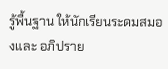รู้พื้นฐาน ให้นักเรียนระดมสมองและ อภิปราย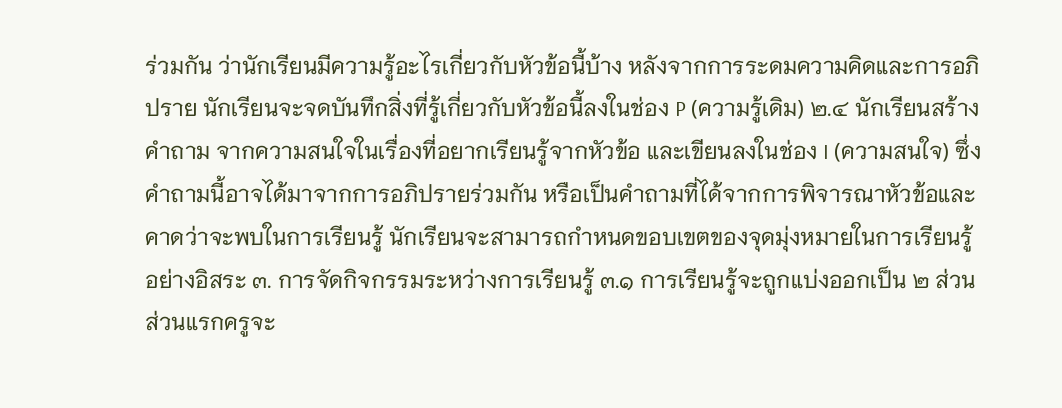ร่วมกัน ว่านักเรียนมีความรู้อะไรเกี่ยวกับหัวข้อนี้บ้าง หลังจากการระดมความคิดและการอภิปราย นักเรียนจะจดบันทึกสิ่งที่รู้เกี่ยวกับหัวข้อนี้ลงในช่อง P (ความรู้เดิม) ๒.๔ นักเรียนสร้างคำถาม จากความสนใจในเรื่องที่อยากเรียนรู้จากหัวข้อ และเขียนลงในช่อง I (ความสนใจ) ซึ่งคำถามนี้อาจได้มาจากการอภิปรายร่วมกัน หรือเป็นคำถามที่ได้จากการพิจารณาหัวข้อและ คาดว่าจะพบในการเรียนรู้ นักเรียนจะสามารถกำหนดขอบเขตของจุดมุ่งหมายในการเรียนรู้อย่างอิสระ ๓. การจัดกิจกรรมระหว่างการเรียนรู้ ๓.๑ การเรียนรู้จะถูกแบ่งออกเป็น ๒ ส่วน ส่วนแรกครูจะ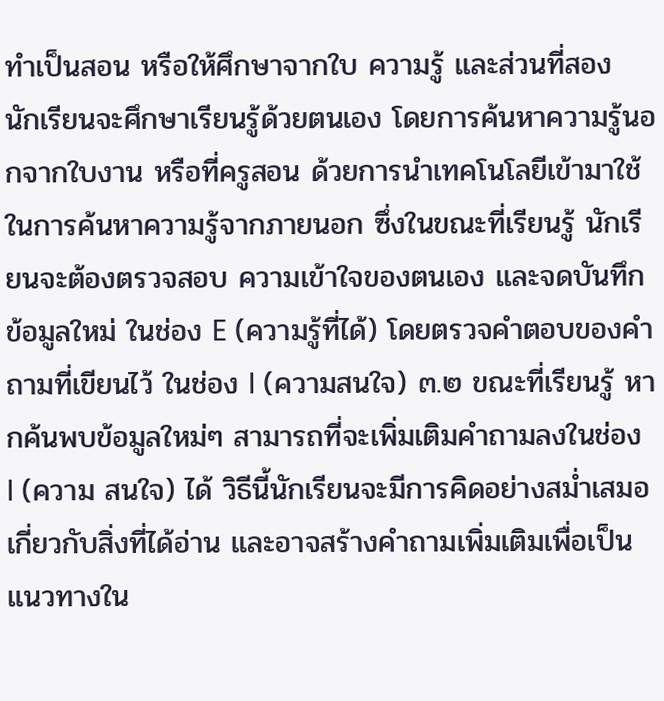ทำเป็นสอน หรือให้ศึกษาจากใบ ความรู้ และส่วนที่สอง นักเรียนจะศึกษาเรียนรู้ด้วยตนเอง โดยการค้นหาความรู้นอกจากใบงาน หรือที่ครูสอน ด้วยการนำเทคโนโลยีเข้ามาใช้ในการค้นหาความรู้จากภายนอก ซึ่งในขณะที่เรียนรู้ นักเรียนจะต้องตรวจสอบ ความเข้าใจของตนเอง และจดบันทึกข้อมูลใหม่ ในช่อง E (ความรู้ที่ได้) โดยตรวจคำตอบของคำถามที่เขียนไว้ ในช่อง I (ความสนใจ) ๓.๒ ขณะที่เรียนรู้ หากค้นพบข้อมูลใหม่ๆ สามารถที่จะเพิ่มเติมคำถามลงในช่อง I (ความ สนใจ) ได้ วิธีนี้นักเรียนจะมีการคิดอย่างสม่ำเสมอเกี่ยวกับสิ่งที่ได้อ่าน และอาจสร้างคำถามเพิ่มเติมเพื่อเป็น แนวทางใน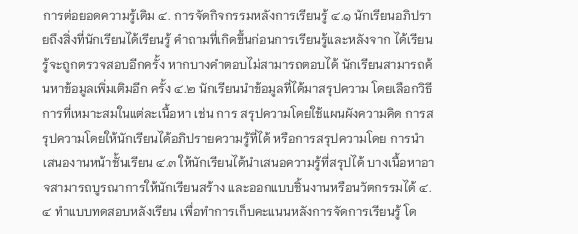การต่อยอดความรู้เดิม ๔. การจัดกิจกรรมหลังการเรียนรู้ ๔.๑ นักเรียนอภิปรายถึงสิ่งที่นักเรียนได้เรียนรู้ คำถามที่เกิดขึ้นก่อนการเรียนรู้และหลังจาก ได้เรียนรู้จะถูกตรวจสอบอีกครั้ง หากบางคำตอบไม่สามารถตอบได้ นักเรียนสามารถค้นหาข้อมูลเพิ่มเติมอีก ครั้ง ๔.๒ นักเรียนนำข้อมูลที่ได้มาสรุปความ โดยเลือกวิธีการที่เหมาะสมในแต่ละเนื้อหา เช่น การ สรุปความโดยใช้แผนผังความคิด การสรุปความโดยให้นักเรียนได้อภิปรายความรู้ที่ได้ หรือการสรุปความโดย การนำเสนองานหน้าชั้นเรียน ๔.๓ ให้นักเรียนได้นำเสนอความรู้ที่สรุปได้ บางเนื้อหาอาจสามารถบูรณาการให้นักเรียนสร้าง และออกแบบชิ้นงานหรือนวัตกรรมได้ ๔.๔ ทำแบบทดสอบหลังเรียน เพื่อทำการเก็บคะแนนหลังการจัดการเรียนรู้ โด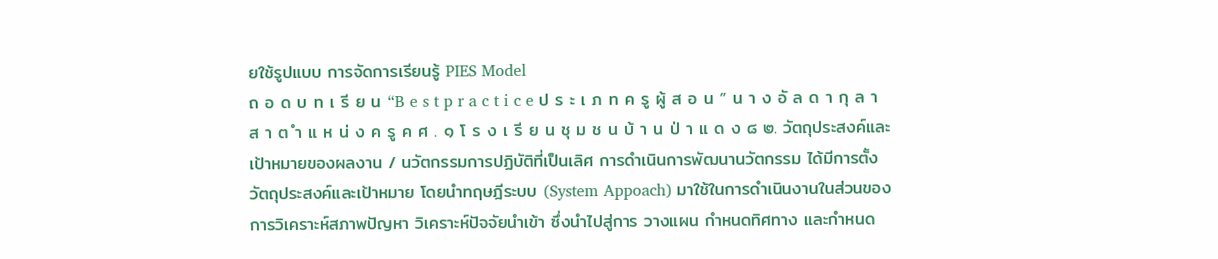ยใช้รูปแบบ การจัดการเรียนรู้ PIES Model
ถ อ ด บ ท เ รี ย น “B e s t p r a c t i c e ป ร ะ เ ภ ท ค รู ผู้ ส อ น ” น า ง อั ล ด า กุ ล า ส า ต ำ แ ห น่ ง ค รู ค ศ . ๑ โ ร ง เ รี ย น ชุ ม ช น บ้ า น ป่ า แ ด ง ๘ ๒. วัตถุประสงค์และเป้าหมายของผลงาน / นวัตกรรมการปฏิบัติที่เป็นเลิศ การดำเนินการพัฒนานวัตกรรม ได้มีการตั้งวัตถุประสงค์และเป้าหมาย โดยนำทฤษฎีระบบ (System Appoach) มาใช้ในการดำเนินงานในส่วนของการวิเคราะห์สภาพปัญหา วิเคราะห์ปัจจัยนำเข้า ซึ่งนำไปสู่การ วางแผน กำหนดทิศทาง และกำหนด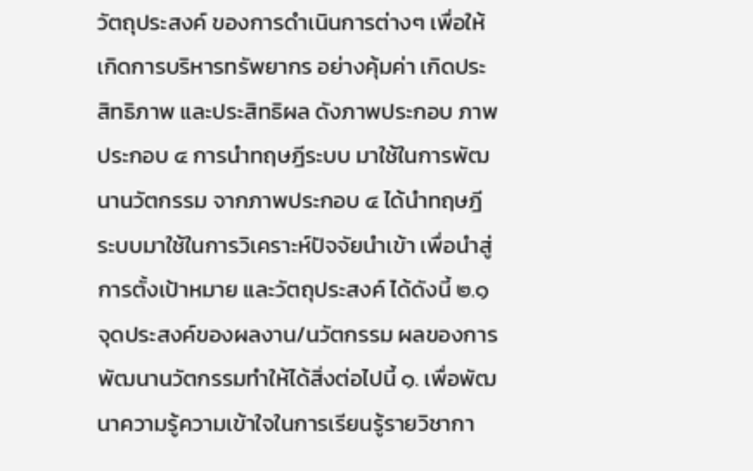วัตถุประสงค์ ของการดำเนินการต่างๆ เพื่อให้เกิดการบริหารทรัพยากร อย่างคุ้มค่า เกิดประสิทธิภาพ และประสิทธิผล ดังภาพประกอบ ภาพประกอบ ๔ การนำทฤษฎีระบบ มาใช้ในการพัฒนานวัตกรรม จากภาพประกอบ ๔ ได้นำทฤษฎีระบบมาใช้ในการวิเคราะห์ปัจจัยนำเข้า เพื่อนำสู่การตั้งเป้าหมาย และวัตถุประสงค์ ได้ดังนี้ ๒.๑ จุดประสงค์ของผลงาน/นวัตกรรม ผลของการพัฒนานวัตกรรมทำให้ได้สิ่งต่อไปนี้ ๑. เพื่อพัฒนาความรู้ความเข้าใจในการเรียนรู้รายวิชากา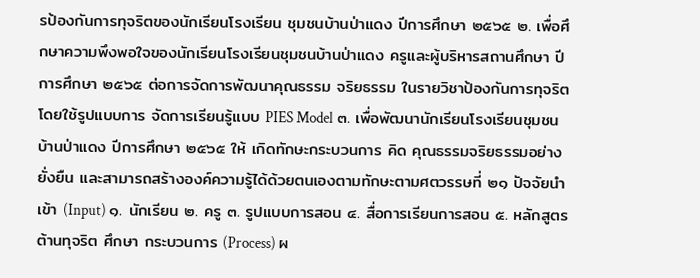รป้องกันการทุจริตของนักเรียนโรงเรียน ชุมชนบ้านป่าแดง ปีการศึกษา ๒๕๖๕ ๒. เพื่อศึกษาความพึงพอใจของนักเรียนโรงเรียนชุมชนบ้านป่าแดง ครูและผู้บริหารสถานศึกษา ปีการศึกษา ๒๕๖๕ ต่อการจัดการพัฒนาคุณธรรม จริยธรรม ในรายวิชาป้องกันการทุจริต โดยใช้รูปแบบการ จัดการเรียนรู้แบบ PIES Model ๓. เพื่อพัฒนานักเรียนโรงเรียนชุมชนบ้านป่าแดง ปีการศึกษา ๒๕๖๕ ให้ เกิดทักษะกระบวนการ คิด คุณธรรมจริยธรรมอย่างยั่งยืน และสามารถสร้างองค์ความรู้ได้ด้วยตนเองตามทักษะตามศตวรรษที่ ๒๑ ปัจจัยนำเข้า (Input) ๑. นักเรียน ๒. ครู ๓. รูปแบบการสอน ๔. สื่อการเรียนการสอน ๕. หลักสูตรต้านทุจริต ศึกษา กระบวนการ (Process) ผ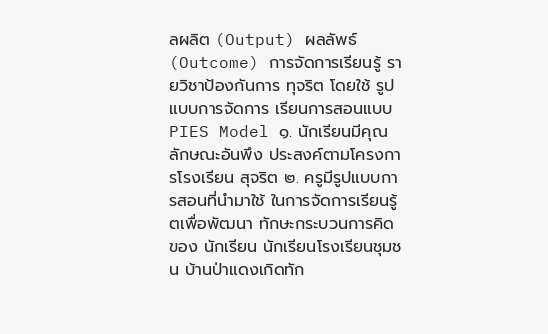ลผลิต (Output) ผลลัพธ์ (Outcome) การจัดการเรียนรู้ รายวิชาป้องกันการ ทุจริต โดยใช้ รูปแบบการจัดการ เรียนการสอนแบบ PIES Model ๑. นักเรียนมีคุณลักษณะอันพึง ประสงค์ตามโครงการโรงเรียน สุจริต ๒. ครูมีรูปแบบการสอนที่นำมาใช้ ในการจัดการเรียนรู้ตเพื่อพัฒนา ทักษะกระบวนการคิดของ นักเรียน นักเรียนโรงเรียนชุมชน บ้านป่าแดงเกิดทัก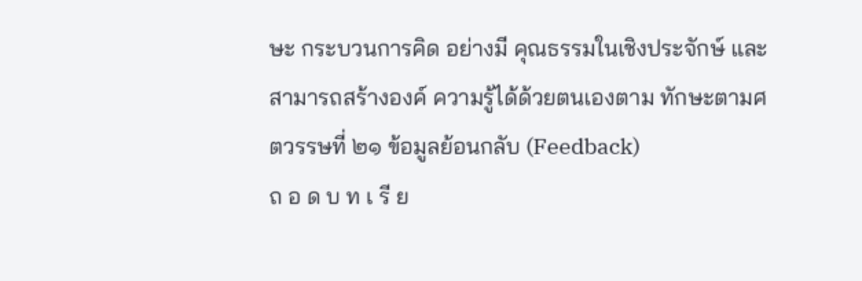ษะ กระบวนการคิด อย่างมี คุณธรรมในเชิงประจักษ์ และสามารถสร้างองค์ ความรู้ได้ด้วยตนเองตาม ทักษะตามศตวรรษที่ ๒๑ ข้อมูลย้อนกลับ (Feedback)
ถ อ ด บ ท เ รี ย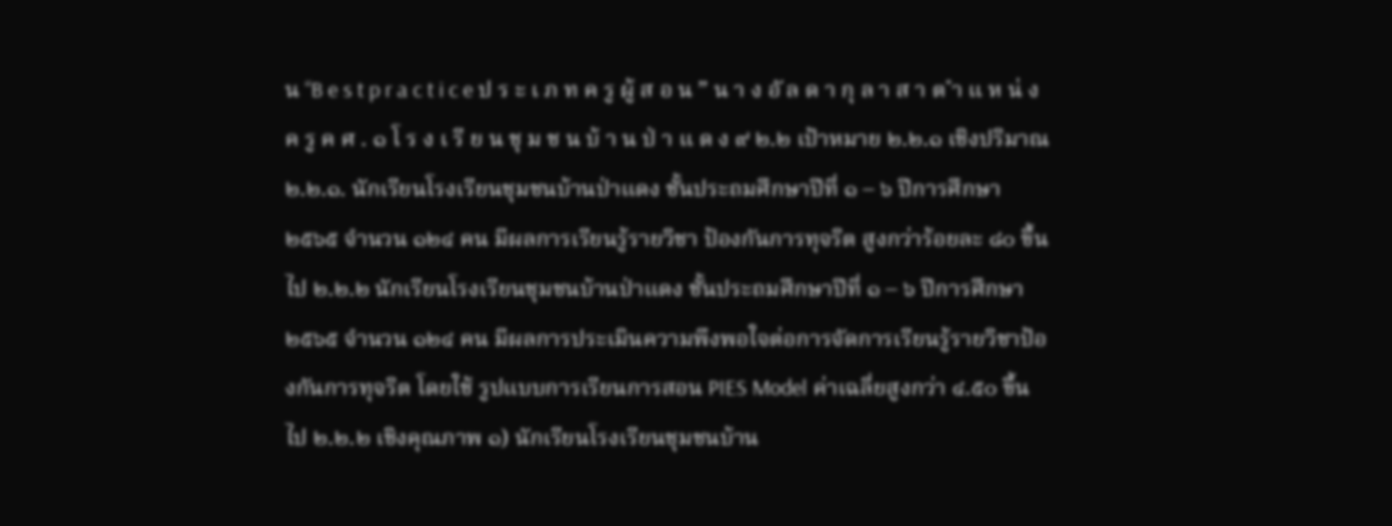น “B e s t p r a c t i c e ป ร ะ เ ภ ท ค รู ผู้ ส อ น ” น า ง อั ล ด า กุ ล า ส า ต ำ แ ห น่ ง ค รู ค ศ . ๑ โ ร ง เ รี ย น ชุ ม ช น บ้ า น ป่ า แ ด ง ๙ ๒.๒ เป้าหมาย ๒.๒.๑ เชิงปริมาณ ๒.๒.๑. นักเรียนโรงเรียนชุมชนบ้านป่าแดง ชั้นประถมศึกษาปีที่ ๑ – ๖ ปีการศึกษา ๒๕๖๕ จำนวน ๑๒๔ คน มีผลการเรียนรู้รายวิชา ป้องกันการทุจริต สูงกว่าร้อยละ ๘๐ ขึ้นไป ๒.๒.๒ นักเรียนโรงเรียนชุมชนบ้านป่าแดง ชั้นประถมศึกษาปีที่ ๑ – ๖ ปีการศึกษา ๒๕๖๕ จำนวน ๑๒๔ คน มีผลการประเมินความพึงพอใจต่อการจัดการเรียนรู้รายวิชาป้องกันการทุจริต โดยใช้ รูปแบบการเรียนการสอน PIES Model ค่าเฉลี่ยสูงกว่า ๔.๕๐ ขึ้นไป ๒.๒.๒ เชิงคุณภาพ ๑) นักเรียนโรงเรียนชุมชนบ้าน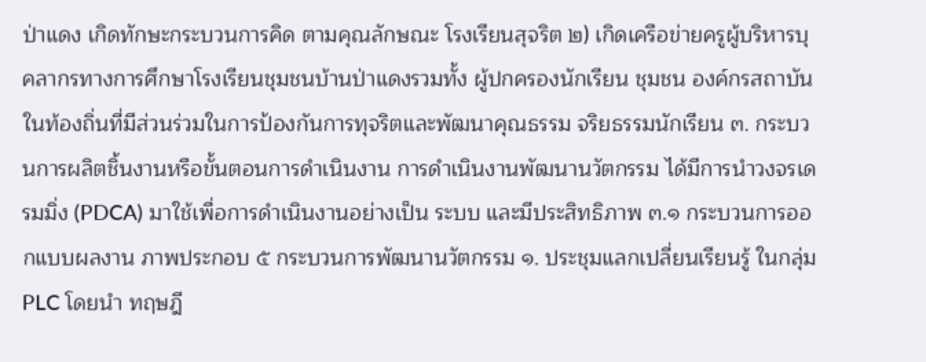ป่าแดง เกิดทักษะกระบวนการคิด ตามคุณลักษณะ โรงเรียนสุจริต ๒) เกิดเครือข่ายครูผู้บริหารบุคลากรทางการศึกษาโรงเรียนชุมชนบ้านป่าแดงรวมทั้ง ผู้ปกครองนักเรียน ชุมชน องค์กรสถาบันในท้องถิ่นที่มีส่วนร่วมในการป้องกันการทุจริตและพัฒนาคุณธรรม จริยธรรมนักเรียน ๓. กระบวนการผลิตชิ้นงานหรือขั้นตอนการดำเนินงาน การดำเนินงานพัฒนานวัตกรรม ได้มีการนำวงจรเดรมมิ่ง (PDCA) มาใช้เพื่อการดำเนินงานอย่างเป็น ระบบ และมีประสิทธิภาพ ๓.๑ กระบวนการออกแบบผลงาน ภาพประกอบ ๕ กระบวนการพัฒนานวัตกรรม ๑. ประชุมแลกเปลี่ยนเรียนรู้ ในกลุ่ม PLC โดยนำ ทฤษฎี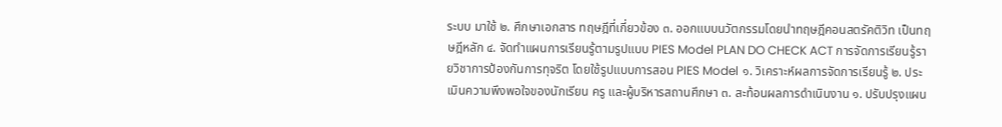ระบบ มาใช้ ๒. ศึกษาเอกสาร ทฤษฎีที่เกี่ยวข้อง ๓. ออกแบบนวัตกรรมโดยนำทฤษฎีคอนสตรัคติวิท เป็นทฤษฎีหลัก ๔. จัดทำแผนการเรียนรู้ตามรูปแบบ PIES Model PLAN DO CHECK ACT การจัดการเรียนรู้รายวิชาการป้องกันการทุจริต โดยใช้รูปแบบการสอน PIES Model ๑. วิเคราะห์ผลการจัดการเรียนรู้ ๒. ประเมินความพึงพอใจของนักเรียน ครู และผู้บริหารสถานศึกษา ๓. สะท้อนผลการดำเนินงาน ๑. ปรับปรุงแผน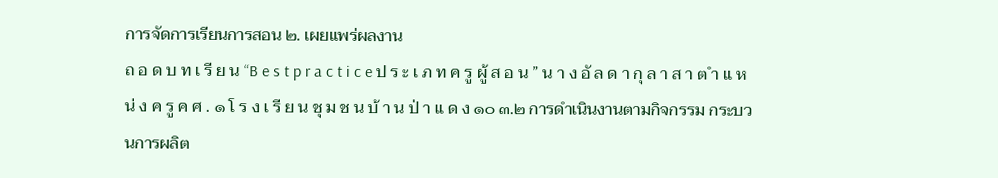การจัดการเรียนการสอน ๒. เผยแพร่ผลงาน
ถ อ ด บ ท เ รี ย น “B e s t p r a c t i c e ป ร ะ เ ภ ท ค รู ผู้ ส อ น ” น า ง อั ล ด า กุ ล า ส า ต ำ แ ห น่ ง ค รู ค ศ . ๑ โ ร ง เ รี ย น ชุ ม ช น บ้ า น ป่ า แ ด ง ๑๐ ๓.๒ การดำเนินงานตามกิจกรรม กระบวนการผลิต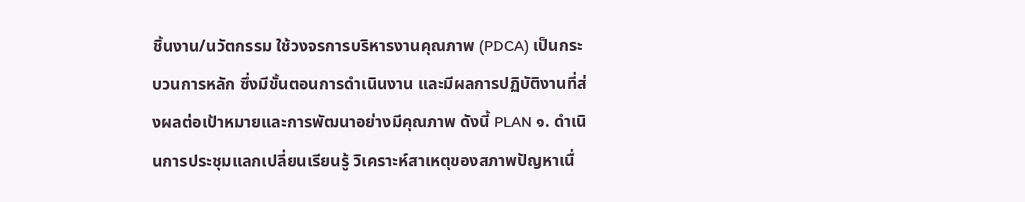ชิ้นงาน/นวัตกรรม ใช้วงจรการบริหารงานคุณภาพ (PDCA) เป็นกระบวนการหลัก ซึ่งมีขั้นตอนการดำเนินงาน และมีผลการปฏิบัติงานที่ส่งผลต่อเป้าหมายและการพัฒนาอย่างมีคุณภาพ ดังนี้ PLAN ๑. ดำเนินการประชุมแลกเปลี่ยนเรียนรู้ วิเคราะห์สาเหตุของสภาพปัญหาเนื่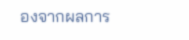องจากผลการ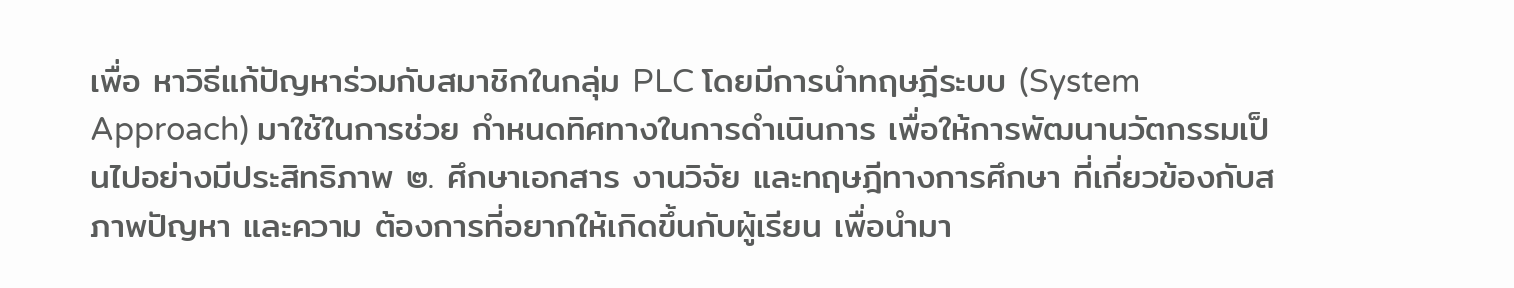เพื่อ หาวิธีแก้ปัญหาร่วมกับสมาชิกในกลุ่ม PLC โดยมีการนำทฤษฎีระบบ (System Approach) มาใช้ในการช่วย กำหนดทิศทางในการดำเนินการ เพื่อให้การพัฒนานวัตกรรมเป็นไปอย่างมีประสิทธิภาพ ๒. ศึกษาเอกสาร งานวิจัย และทฤษฎีทางการศึกษา ที่เกี่ยวข้องกับสภาพปัญหา และความ ต้องการที่อยากให้เกิดขึ้นกับผู้เรียน เพื่อนำมา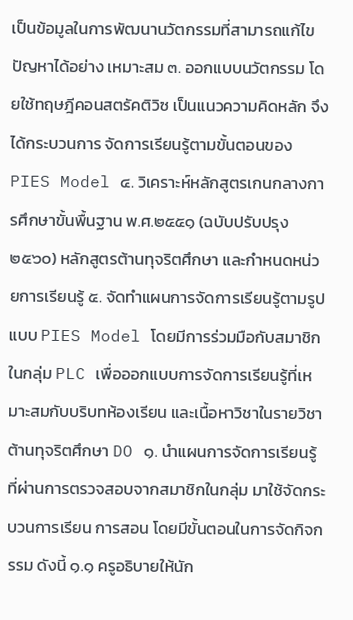เป็นข้อมูลในการพัฒนานวัตกรรมที่สามารถแก้ไขปัญหาได้อย่าง เหมาะสม ๓. ออกแบบนวัตกรรม โดยใช้ทฤษฎีคอนสตรัคติวิซ เป็นแนวความคิดหลัก จึงได้กระบวนการ จัดการเรียนรู้ตามขั้นตอนของ PIES Model ๔. วิเคราะห์หลักสูตรเกนกลางการศึกษาขั้นพื้นฐาน พ.ศ.๒๕๕๑ (ฉบับปรับปรุง ๒๕๖๐) หลักสูตรต้านทุจริตศึกษา และกำหนดหน่วยการเรียนรู้ ๕. จัดทำแผนการจัดการเรียนรู้ตามรูปแบบ PIES Model โดยมีการร่วมมือกับสมาชิกในกลุ่ม PLC เพื่อออกแบบการจัดการเรียนรู้ที่เหมาะสมกับบริบทห้องเรียน และเนื้อหาวิชาในรายวิชาต้านทุจริตศึกษา DO ๑. นำแผนการจัดการเรียนรู้ที่ผ่านการตรวจสอบจากสมาชิกในกลุ่ม มาใช้จัดกระบวนการเรียน การสอน โดยมีขั้นตอนในการจัดกิจกรรม ดังนี้ ๑.๑ ครูอธิบายให้นัก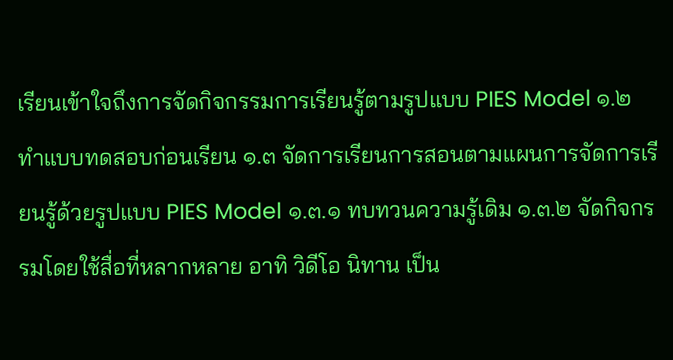เรียนเข้าใจถึงการจัดกิจกรรมการเรียนรู้ตามรูปแบบ PIES Model ๑.๒ ทำแบบทดสอบก่อนเรียน ๑.๓ จัดการเรียนการสอนตามแผนการจัดการเรียนรู้ด้วยรูปแบบ PIES Model ๑.๓.๑ ทบทวนความรู้เดิม ๑.๓.๒ จัดกิจกรรมโดยใช้สื่อที่หลากหลาย อาทิ วิดีโอ นิทาน เป็น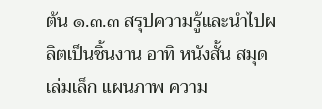ต้น ๑.๓.๓ สรุปความรู้และนำไปผลิตเป็นชิ้นงาน อาทิ หนังสั้น สมุดเล่มเล็ก แผนภาพ ความ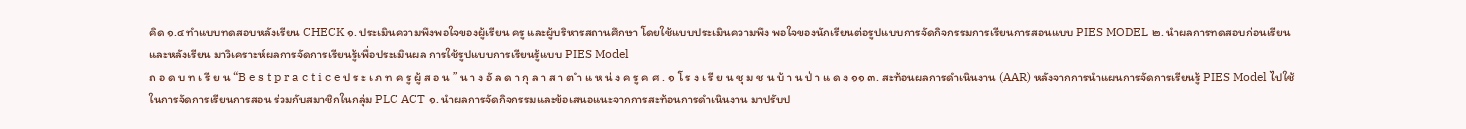คิด ๑.๔ ทำแบบทดสอบหลังเรียน CHECK ๑. ประเมินความพึงพอใจของผู้เรียน ครู และผู้บริหารสถานศึกษา โดยใช้แบบประเมินความพึง พอใจของนักเรียนต่อรูปแบบการจัดกิจกรรมการเรียนการสอนแบบ PIES MODEL ๒. นำผลการทดสอบก่อนเรียนและหลังเรียน มาวิเคราะห์ผลการจัดการเรียนรู้เพื่อประเมินผล การใช้รูปแบบการเรียนรู้แบบ PIES Model
ถ อ ด บ ท เ รี ย น “B e s t p r a c t i c e ป ร ะ เ ภ ท ค รู ผู้ ส อ น ” น า ง อั ล ด า กุ ล า ส า ต ำ แ ห น่ ง ค รู ค ศ . ๑ โ ร ง เ รี ย น ชุ ม ช น บ้ า น ป่ า แ ด ง ๑๑ ๓. สะท้อนผลการดำเนินงาน (AAR) หลังจากการนำแผนการจัดการเรียนรู้ PIES Model ไปใช้ ในการจัดการเรียนการสอน ร่วมกับสมาชิกในกลุ่ม PLC ACT ๑. นำผลการจัดกิจกรรมและข้อเสนอแนะจากการสะท้อนการดำเนินงาน มาปรับป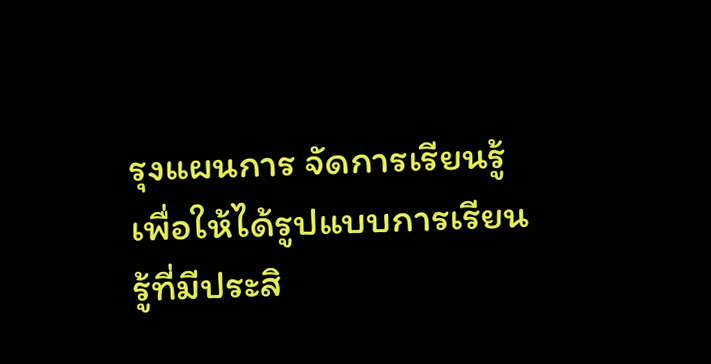รุงแผนการ จัดการเรียนรู้เพื่อให้ได้รูปแบบการเรียนรู้ที่มีประสิ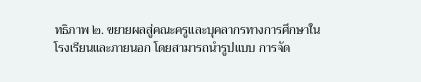ทธิภาพ ๒. ขยายผลสู่คณะครูและบุคลากรทางการศึกษาในโรงเรียนและภายนอก โดยสามารถนำรูปแบบ การจัด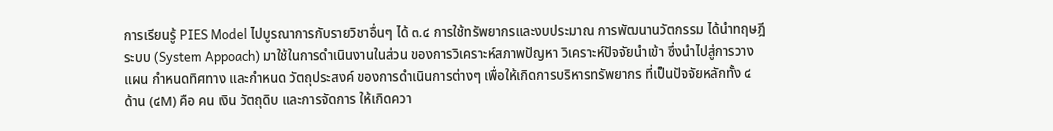การเรียนรู้ PIES Model ไปบูรณาการกับรายวิชาอื่นๆ ได้ ๓.๔ การใช้ทรัพยากรและงบประมาณ การพัฒนานวัตกรรม ได้นำทฤษฎีระบบ (System Appoach) มาใช้ในการดำเนินงานในส่วน ของการวิเคราะห์สภาพปัญหา วิเคราะห์ปัจจัยนำเข้า ซึ่งนำไปสู่การวางแผน กำหนดทิศทาง และกำหนด วัตถุประสงค์ ของการดำเนินการต่างๆ เพื่อให้เกิดการบริหารทรัพยากร ที่เป็นปัจจัยหลักทั้ง ๔ ด้าน (๔M) คือ คน เงิน วัตถุดิบ และการจัดการ ให้เกิดควา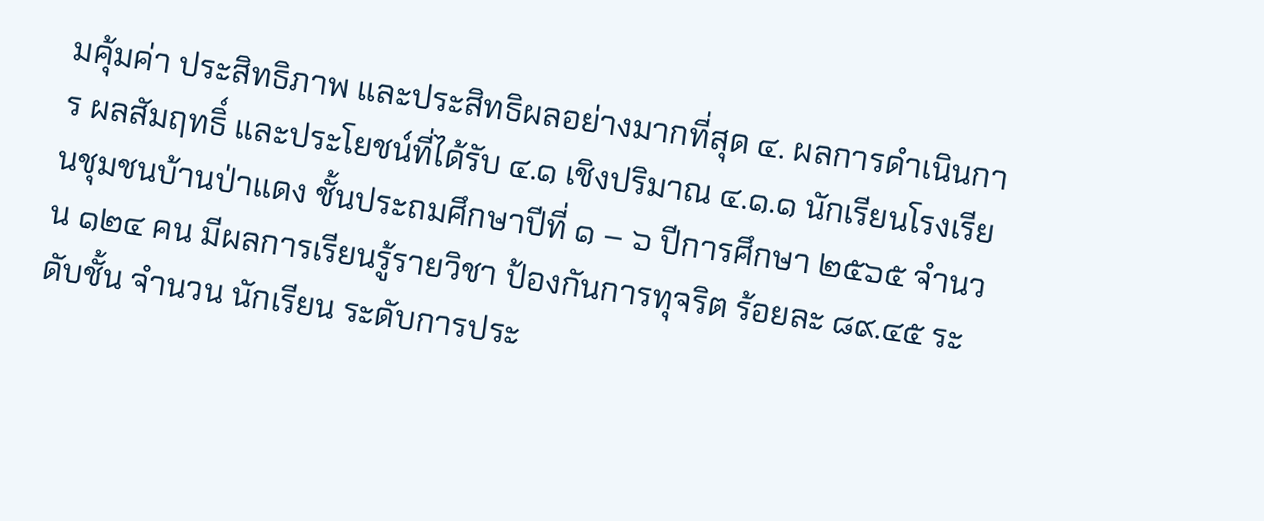มคุ้มค่า ประสิทธิภาพ และประสิทธิผลอย่างมากที่สุด ๔. ผลการดำเนินการ ผลสัมฤทธิ์ และประโยชน์ที่ได้รับ ๔.๑ เชิงปริมาณ ๔.๑.๑ นักเรียนโรงเรียนชุมชนบ้านป่าแดง ชั้นประถมศึกษาปีที่ ๑ – ๖ ปีการศึกษา ๒๕๖๕ จำนวน ๑๒๔ คน มีผลการเรียนรู้รายวิชา ป้องกันการทุจริต ร้อยละ ๘๙.๔๕ ระดับชั้น จำนวน นักเรียน ระดับการประ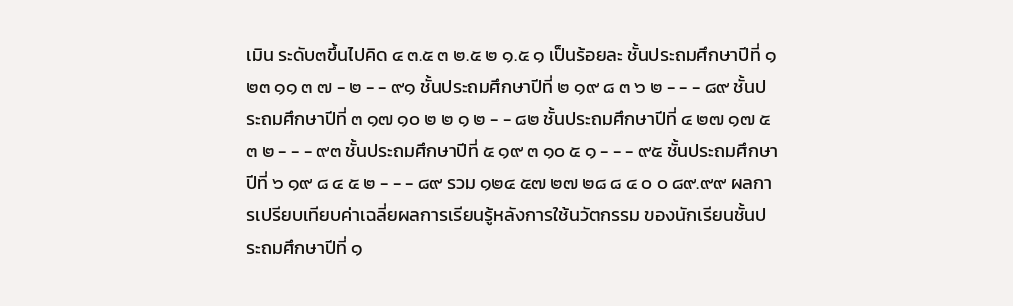เมิน ระดับ๓ขึ้นไปคิด ๔ ๓.๕ ๓ ๒.๕ ๒ ๑.๕ ๑ เป็นร้อยละ ชั้นประถมศึกษาปีที่ ๑ ๒๓ ๑๑ ๓ ๗ - ๒ - - ๙๑ ชั้นประถมศึกษาปีที่ ๒ ๑๙ ๘ ๓ ๖ ๒ - - - ๘๙ ชั้นประถมศึกษาปีที่ ๓ ๑๗ ๑๐ ๒ ๒ ๑ ๒ - - ๘๒ ชั้นประถมศึกษาปีที่ ๔ ๒๗ ๑๗ ๕ ๓ ๒ - - - ๙๓ ชั้นประถมศึกษาปีที่ ๕ ๑๙ ๓ ๑๐ ๕ ๑ - - - ๙๕ ชั้นประถมศึกษาปีที่ ๖ ๑๙ ๘ ๔ ๕ ๒ - - - ๘๙ รวม ๑๒๔ ๕๗ ๒๗ ๒๘ ๘ ๔ ๐ ๐ ๘๙.๙๙ ผลการเปรียบเทียบค่าเฉลี่ยผลการเรียนรู้หลังการใช้นวัตกรรม ของนักเรียนชั้นประถมศึกษาปีที่ ๑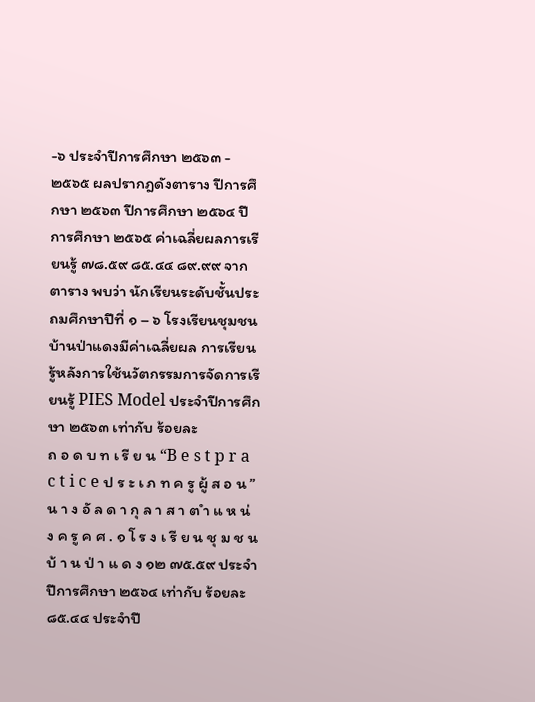-๖ ประจำปีการศึกษา ๒๕๖๓ - ๒๕๖๕ ผลปรากฎดังตาราง ปีการศึกษา ๒๕๖๓ ปีการศึกษา ๒๕๖๔ ปีการศึกษา ๒๕๖๕ ค่าเฉลี่ยผลการเรียนรู้ ๗๘.๕๙ ๘๕.๔๔ ๘๙.๙๙ จากตาราง พบว่า นักเรียนระดับชั้นประถมศึกษาปีที่ ๑ – ๖ โรงเรียนชุมชนบ้านป่าแดงมีค่าเฉลี่ยผล การเรียนรู้หลังการใช้นวัตกรรมการจัดการเรียนรู้ PIES Model ประจำปีการศึกษา ๒๕๖๓ เท่ากับ ร้อยละ
ถ อ ด บ ท เ รี ย น “B e s t p r a c t i c e ป ร ะ เ ภ ท ค รู ผู้ ส อ น ” น า ง อั ล ด า กุ ล า ส า ต ำ แ ห น่ ง ค รู ค ศ . ๑ โ ร ง เ รี ย น ชุ ม ช น บ้ า น ป่ า แ ด ง ๑๒ ๗๕.๕๙ ประจำปีการศึกษา ๒๕๖๔ เท่ากับ ร้อยละ ๘๕.๔๔ ประจำปี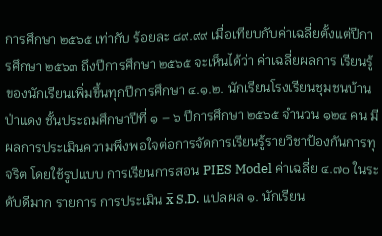การศึกษา ๒๕๖๕ เท่ากับ ร้อยละ ๘๙.๙๙ เมื่อเทียบกับค่าเฉลี่ยตั้งแต่ปีการศึกษา ๒๕๖๓ ถึงปีการศึกษา ๒๕๖๕ จะเห็นได้ว่า ค่าเฉลี่ยผลการ เรียนรู้ของนักเรียนเพิ่มขึ้นทุกปีการศึกษา ๔.๑.๒. นักเรียนโรงเรียนชุมชนบ้านป่าแดง ชั้นประถมศึกษาปีที่ ๑ – ๖ ปีการศึกษา ๒๕๖๕ จำนวน ๑๒๔ คน มีผลการประเมินความพึงพอใจต่อการจัดการเรียนรู้รายวิชาป้องกันการทุจริต โดยใช้รูปแบบ การเรียนการสอน PIES Model ค่าเฉลี่ย ๔.๗๐ ในระดับดีมาก รายการ การประเมิน x̅ S.D. แปลผล ๑. นักเรียน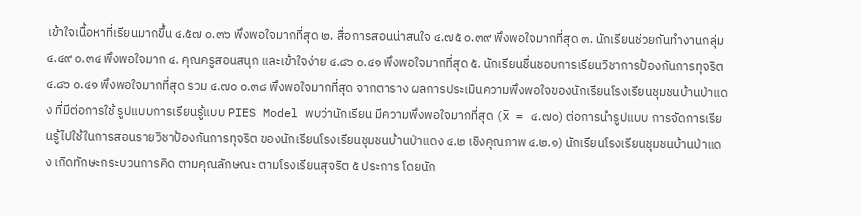เข้าใจเนื้อหาที่เรียนมากขึ้น ๔.๕๗ ๐.๓๖ พึงพอใจมากที่สุด ๒. สื่อการสอนน่าสนใจ ๔.๗๕ ๐.๓๙ พึงพอใจมากที่สุด ๓. นักเรียนช่วยกันทำงานกลุ่ม ๔.๔๙ ๐.๓๔ พึงพอใจมาก ๔. คุณครูสอนสนุก และเข้าใจง่าย ๔.๘๖ ๐.๔๑ พึงพอใจมากที่สุด ๕. นักเรียนชื่นชอบการเรียนวิชาการป้องกันการทุจริต ๔.๘๖ ๐.๔๑ พึงพอใจมากที่สุด รวม ๔.๗๐ ๐.๓๘ พึงพอใจมากที่สุด จากตาราง ผลการประเมินความพึงพอใจของนักเรียนโรงเรียนชุมชนบ้านป่าแดง ที่มีต่อการใช้ รูปแบบการเรียนรู้แบบ PIES Model พบว่านักเรียน มีความพึงพอใจมากที่สุด (x̅ = ๔.๗๐) ต่อการนำรูปแบบ การจัดการเรียนรู้ไปใช้ในการสอนรายวิชาป้องกันการทุจริต ของนักเรียนโรงเรียนชุมชนบ้านป่าแดง ๔.๒ เชิงคุณภาพ ๔.๒.๑) นักเรียนโรงเรียนชุมชนบ้านป่าแดง เกิดทักษะกระบวนการคิด ตามคุณลักษณะ ตามโรงเรียนสุจริต ๕ ประการ โดยนัก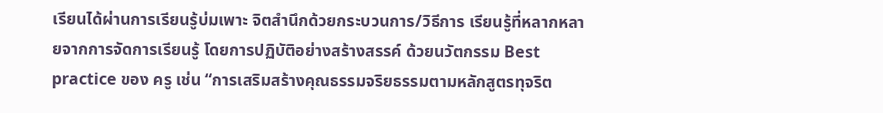เรียนได้ผ่านการเรียนรู้บ่มเพาะ จิตสํานึกด้วยกระบวนการ/วิธีการ เรียนรู้ที่หลากหลายจากการจัดการเรียนรู้ โดยการปฏิบัติอย่างสร้างสรรค์ ด้วยนวัตกรรม Best practice ของ ครู เช่น “การเสริมสร้างคุณธรรมจริยธรรมตามหลักสูตรทุจริต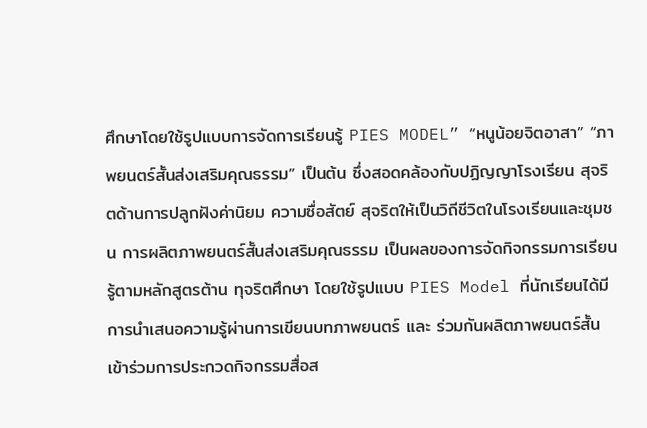ศึกษาโดยใช้รูปแบบการจัดการเรียนรู้ PIES MODEL” “หนูน้อยจิตอาสา” “ภาพยนตร์สั้นส่งเสริมคุณธรรม” เป็นต้น ซึ่งสอดคล้องกับปฏิญญาโรงเรียน สุจริตด้านการปลูกฝังค่านิยม ความซื่อสัตย์ สุจริตให้เป็นวิถีชีวิตในโรงเรียนและชุมชน การผลิตภาพยนตร์สั้นส่งเสริมคุณธรรม เป็นผลของการจัดกิจกรรมการเรียนรู้ตามหลักสูตรต้าน ทุจริตศึกษา โดยใช้รูปแบบ PIES Model ที่นักเรียนได้มีการนำเสนอความรู้ผ่านการเขียนบทภาพยนตร์ และ ร่วมกันผลิตภาพยนตร์สั้น เข้าร่วมการประกวดกิจกรรมสื่อส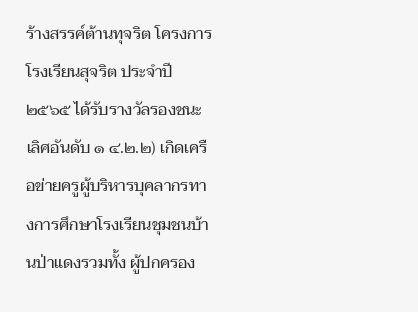ร้างสรรค์ต้านทุจริต โครงการโรงเรียนสุจริต ประจำปี ๒๕๖๕ ได้รับรางวัลรองชนะเลิศอันดับ ๑ ๔.๒.๒) เกิดเครือข่ายครูผู้บริหารบุคลากรทางการศึกษาโรงเรียนชุมชนบ้านป่าแดงรวมทั้ง ผู้ปกครอง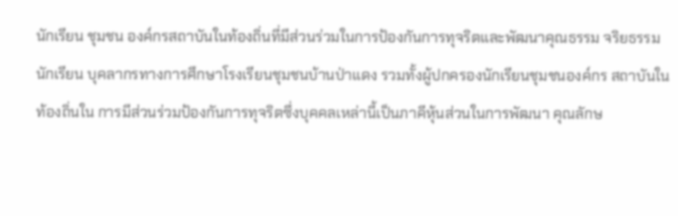นักเรียน ชุมชน องค์กรสถาบันในท้องถิ่นที่มีส่วนร่วมในการป้องกันการทุจริตและพัฒนาคุณธรรม จริยธรรมนักเรียน บุคลากรทางการศึกษาโรงเรียนชุมชนบ้านป่าแดง รวมทั้งผู้ปกครองนักเรียนชุมชนองค์กร สถาบันในท้องถิ่นใน การมีส่วนร่วมป้องกันการทุจริตซึ่งบุคคลเหล่านี้เป็นภาคีหุ้นส่วนในการพัฒนา คุณลักษ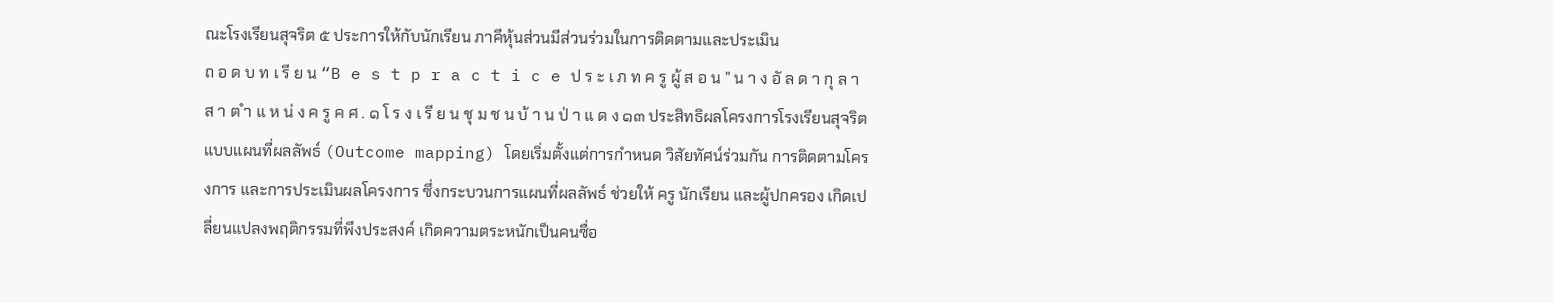ณะโรงเรียนสุจริต ๕ ประการให้กับนักเรียน ภาคีหุ้นส่วนมีส่วนร่วมในการติดตามและประเมิน
ถ อ ด บ ท เ รี ย น “B e s t p r a c t i c e ป ร ะ เ ภ ท ค รู ผู้ ส อ น ” น า ง อั ล ด า กุ ล า ส า ต ำ แ ห น่ ง ค รู ค ศ . ๑ โ ร ง เ รี ย น ชุ ม ช น บ้ า น ป่ า แ ด ง ๑๓ ประสิทธิผลโครงการโรงเรียนสุจริต แบบแผนที่ผลลัพธ์ (Outcome mapping) โดยเริ่มตั้งแต่การกำหนด วิสัยทัศน์ร่วมกัน การติดตามโครงการ และการประเมินผลโครงการ ซึ่งกระบวนการแผนที่ผลลัพธ์ ช่วยให้ ครู นักเรียน และผู้ปกครอง เกิดเปลี่ยนแปลงพฤติกรรมที่พึงประสงค์ เกิดความตระหนักเป็นคนซื่อ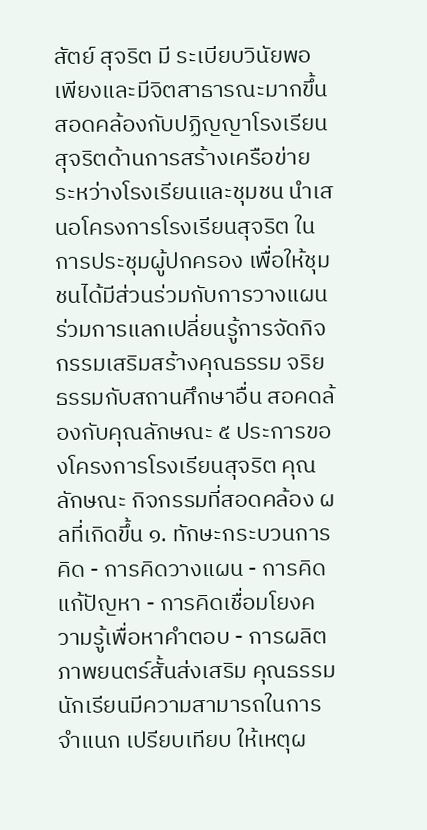สัตย์ สุจริต มี ระเบียบวินัยพอเพียงและมีจิตสาธารณะมากขึ้น สอดคล้องกับปฏิญญาโรงเรียนสุจริตด้านการสร้างเครือข่าย ระหว่างโรงเรียนและชุมชน นำเสนอโครงการโรงเรียนสุจริต ในการประชุมผู้ปกครอง เพื่อให้ชุมชนได้มีส่วนร่วมกับการวางแผน ร่วมการแลกเปลี่ยนรู้การจัดกิจกรรมเสริมสร้างคุณธรรม จริยธรรมกับสถานศึกษาอื่น สอคดล้องกับคุณลักษณะ ๕ ประการของโครงการโรงเรียนสุจริต คุณลักษณะ กิจกรรมที่สอดคล้อง ผลที่เกิดขึ้น ๑. ทักษะกระบวนการคิด - การคิดวางแผน - การคิดแก้ปัญหา - การคิดเชื่อมโยงความรู้เพื่อหาคำตอบ - การผลิตภาพยนตร์สั้นส่งเสริม คุณธรรม นักเรียนมีความสามารถในการจำแนก เปรียบเทียบ ให้เหตุผ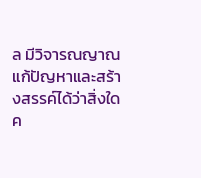ล มีวิจารณญาณ แก้ปัญหาและสร้างสรรค์ได้ว่าสิ่งใดค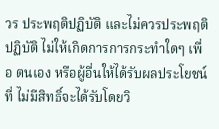วร ประพฤติปฏิบัติ และไม่ควรประพฤติ ปฏิบัติ ไม่ให้เกิดการการกระทำใดๆ เพื่อ ตนเอง หรือผู้อื่นให้ได้รับผลประโยชน์ที่ ไม่มีสิทธิ์จะได้รับโดยวิ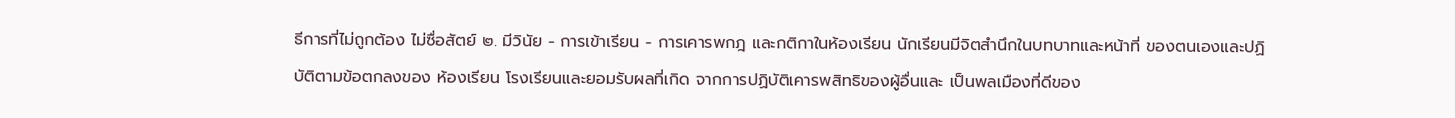ธีการที่ไม่ถูกต้อง ไม่ซื่อสัตย์ ๒. มีวินัย - การเข้าเรียน - การเคารพกฎ และกติกาในห้องเรียน นักเรียนมีจิตสำนึกในบทบาทและหน้าที่ ของตนเองและปฏิบัติตามข้อตกลงของ ห้องเรียน โรงเรียนและยอมรับผลที่เกิด จากการปฏิบัติเคารพสิทธิของผู้อื่นและ เป็นพลเมืองที่ดีของ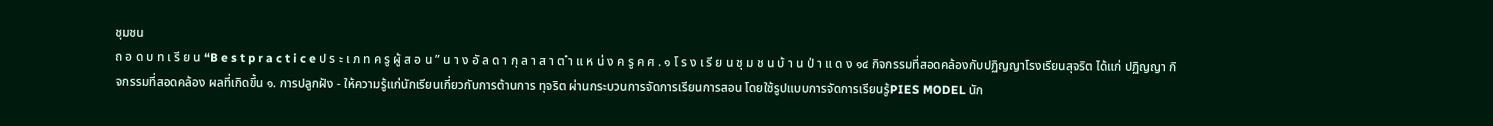ชุมชน
ถ อ ด บ ท เ รี ย น “B e s t p r a c t i c e ป ร ะ เ ภ ท ค รู ผู้ ส อ น ” น า ง อั ล ด า กุ ล า ส า ต ำ แ ห น่ ง ค รู ค ศ . ๑ โ ร ง เ รี ย น ชุ ม ช น บ้ า น ป่ า แ ด ง ๑๔ กิจกรรมที่สอดคล้องกับปฏิญญาโรงเรียนสุจริต ได้แก่ ปฏิญญา กิจกรรมที่สอดคล้อง ผลที่เกิดขึ้น ๑. การปลูกฝัง - ให้ความรู้แก่นักเรียนเกี่ยวกับการต้านการ ทุจริต ผ่านกระบวนการจัดการเรียนการสอน โดยใช้รูปแบบการจัดการเรียนรู้PIES MODEL นัก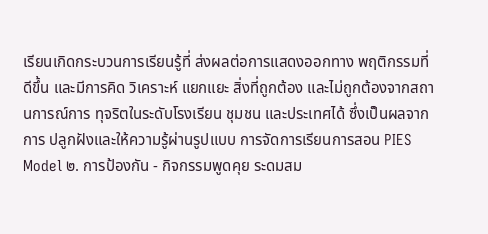เรียนเกิดกระบวนการเรียนรู้ที่ ส่งผลต่อการแสดงออกทาง พฤติกรรมที่ดีขึ้น และมีการคิด วิเคราะห์ แยกแยะ สิ่งที่ถูกต้อง และไม่ถูกต้องจากสถานการณ์การ ทุจริตในระดับโรงเรียน ชุมชน และประเทศได้ ซึ่งเป็นผลจากการ ปลูกฝังและให้ความรู้ผ่านรูปแบบ การจัดการเรียนการสอน PIES Model ๒. การป้องกัน - กิจกรรมพูดคุย ระดมสม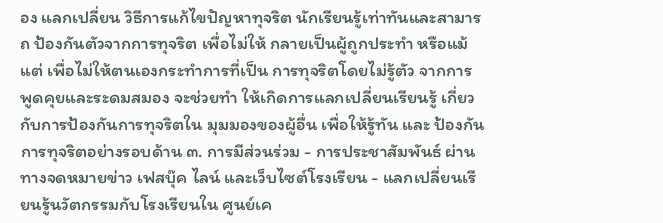อง แลกเปลี่ยน วิธีการแก้ไขปัญหาทุจริต นักเรียนรู้เท่าทันและสามารถ ป้องกันตัวจากการทุจริต เพื่อไม่ให้ กลายเป็นผู้ถูกประทำ หรือแม้แต่ เพื่อไม่ให้ตนเองกระทำการที่เป็น การทุจริตโดยไม่รู้ตัว จากการ พูดคุยและระดมสมอง จะช่วยทำ ให้เกิดการแลกเปลี่ยนเรียนรู้ เกี่ยวกับการป้องกันการทุจริตใน มุมมองของผู้อื่น เพื่อให้รู้ทัน และ ป้องกันการทุจริตอย่างรอบด้าน ๓. การมีส่วนร่วม - การประชาสัมพันธ์ ผ่านทางจดหมายข่าว เฟสบุ๊ค ไลน์ และเว็บไซต์โรงเรียน - แลกเปลี่ยนเรียนรู้นวัตกรรมกับโรงเรียนใน ศูนย์เค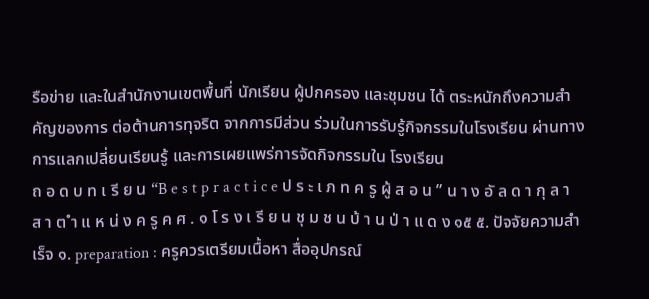รือข่าย และในสำนักงานเขตพื้นที่ นักเรียน ผู้ปกครอง และชุมชน ได้ ตระหนักถึงความสำคัญของการ ต่อต้านการทุจริต จากการมีส่วน ร่วมในการรับรู้กิจกรรมในโรงเรียน ผ่านทางการแลกเปลี่ยนเรียนรู้ และการเผยแพร่การจัดกิจกรรมใน โรงเรียน
ถ อ ด บ ท เ รี ย น “B e s t p r a c t i c e ป ร ะ เ ภ ท ค รู ผู้ ส อ น ” น า ง อั ล ด า กุ ล า ส า ต ำ แ ห น่ ง ค รู ค ศ . ๑ โ ร ง เ รี ย น ชุ ม ช น บ้ า น ป่ า แ ด ง ๑๕ ๕. ปัจจัยความสำเร็จ ๑. preparation : ครูควรเตรียมเนื้อหา สื่ออุปกรณ์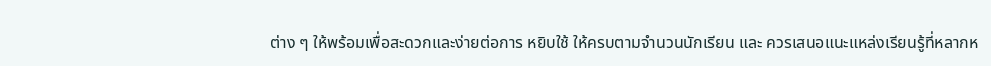ต่าง ๆ ให้พร้อมเพื่อสะดวกและง่ายต่อการ หยิบใช้ ให้ครบตามจำนวนนักเรียน และ ควรเสนอแนะแหล่งเรียนรู้ที่หลากห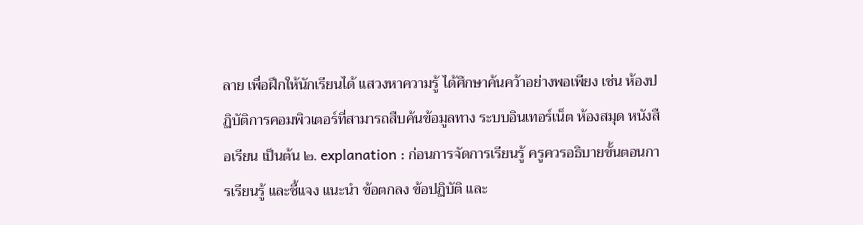ลาย เพื่อฝึกให้นักเรียนได้ แสวงหาความรู้ ได้ศึกษาค้นคว้าอย่างพอเพียง เช่น ห้องปฏิบัติการคอมพิวเตอร์ที่สามารถสืบค้นข้อมูลทาง ระบบอินเทอร์เน็ต ห้องสมุด หนังสือเรียน เป็นต้น ๒. explanation : ก่อนการจัดการเรียนรู้ ครูควรอธิบายขั้นตอนการเรียนรู้ และชี้แจง แนะนำ ข้อตกลง ข้อปฏิบัติ และ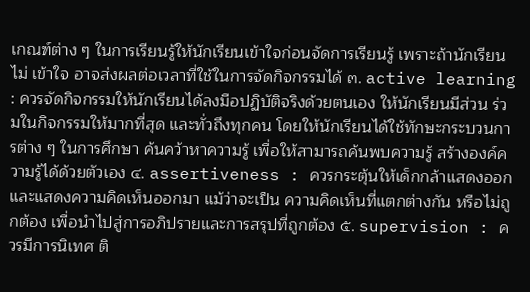เกณฑ์ต่าง ๆ ในการเรียนรู้ให้นักเรียนเข้าใจก่อนจัดการเรียนรู้ เพราะถ้านักเรียนไม่ เข้าใจ อาจส่งผลต่อเวลาที่ใช้ในการจัดกิจกรรมได้ ๓. active learning : ควรจัดกิจกรรมให้นักเรียนได้ลงมือปฏิบัติจริงด้วยตนเอง ให้นักเรียนมีส่วน ร่วมในกิจกรรมให้มากที่สุด และทั่วถึงทุกคน โดยให้นักเรียนได้ใช้ทักษะกระบวนการต่าง ๆ ในการศึกษา ค้นคว้าหาความรู้ เพื่อให้สามารถค้นพบความรู้ สร้างองค์ความรู้ได้ด้วยตัวเอง ๔. assertiveness : ควรกระตุ้นให้เด็กกล้าแสดงออก และแสดงความคิดเห็นออกมา แม้ว่าจะเป็น ความคิดเห็นที่แตกต่างกัน หรือไม่ถูกต้อง เพื่อนำไปสู่การอภิปรายและการสรุปที่ถูกต้อง ๕. supervision : ควรมีการนิเทศ ติ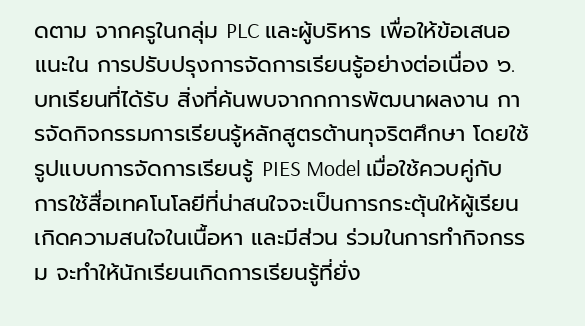ดตาม จากครูในกลุ่ม PLC และผู้บริหาร เพื่อให้ข้อเสนอแนะใน การปรับปรุงการจัดการเรียนรู้อย่างต่อเนื่อง ๖. บทเรียนที่ได้รับ สิ่งที่ค้นพบจากกการพัฒนาผลงาน การจัดกิจกรรมการเรียนรู้หลักสูตรต้านทุจริตศึกษา โดยใช้รูปแบบการจัดการเรียนรู้ PIES Model เมื่อใช้ควบคู่กับการใช้สื่อเทคโนโลยีที่น่าสนใจจะเป็นการกระตุ้นให้ผู้เรียนเกิดความสนใจในเนื้อหา และมีส่วน ร่วมในการทำกิจกรรม จะทำให้นักเรียนเกิดการเรียนรู้ที่ยั่ง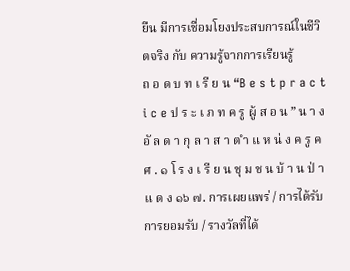ยืน มีการเชื่อมโยงประสบการณ์ในชีวิตจริง กับ ความรู้จากการเรียนรู้
ถ อ ด บ ท เ รี ย น “B e s t p r a c t i c e ป ร ะ เ ภ ท ค รู ผู้ ส อ น ” น า ง อั ล ด า กุ ล า ส า ต ำ แ ห น่ ง ค รู ค ศ . ๑ โ ร ง เ รี ย น ชุ ม ช น บ้ า น ป่ า แ ด ง ๑๖ ๗. การเผยแพร่ / การได้รับการยอมรับ / รางวัลที่ได้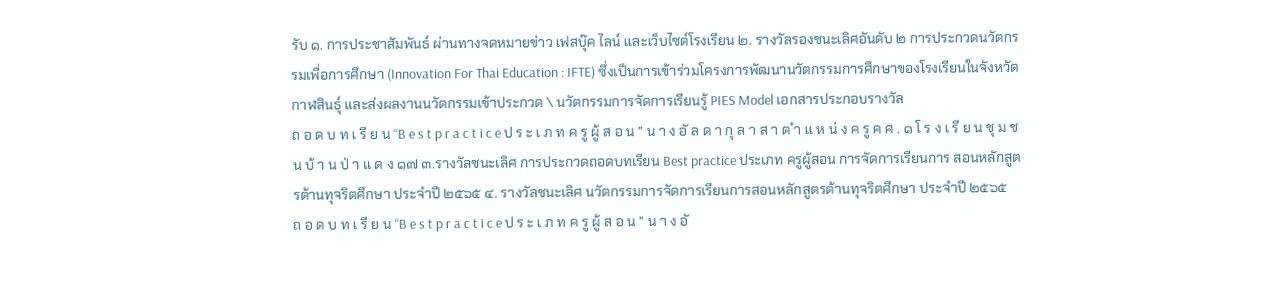รับ ๑. การประชาสัมพันธ์ ผ่านทางจดหมายข่าว เฟสบุ๊ค ไลน์ และเว็บไซต์โรงเรียน ๒. รางวัลรองชนะเลิศอันดับ ๒ การประกวดนวัตกรรมเพื่อการศึกษา (Innovation For Thai Education : IFTE) ซึ่งเป็นการเข้าร่วมโครงการพัฒนานวัตกรรมการศึกษาของโรงเรียนในจังหวัดกาฬสินธุ์ และส่งผลงานนวัตกรรมเข้าประกวด \ นวัตกรรมการจัดการเรียนรู้ PIES Model เอกสารประกอบรางวัล
ถ อ ด บ ท เ รี ย น “B e s t p r a c t i c e ป ร ะ เ ภ ท ค รู ผู้ ส อ น ” น า ง อั ล ด า กุ ล า ส า ต ำ แ ห น่ ง ค รู ค ศ . ๑ โ ร ง เ รี ย น ชุ ม ช น บ้ า น ป่ า แ ด ง ๑๗ ๓.รางวัลชนะเลิศ การประกวดถอดบทเรียน Best practice ประเภท ครูผู้สอน การจัดการเรียนการ สอนหลักสูตรต้านทุจริตศึกษา ประจำปี ๒๕๖๕ ๔. รางวัลชนะเลิศ นวัตกรรมการจัดการเรียนการสอนหลักสูตรต้านทุจริตศึกษา ประจำปี ๒๕๖๕
ถ อ ด บ ท เ รี ย น “B e s t p r a c t i c e ป ร ะ เ ภ ท ค รู ผู้ ส อ น ” น า ง อั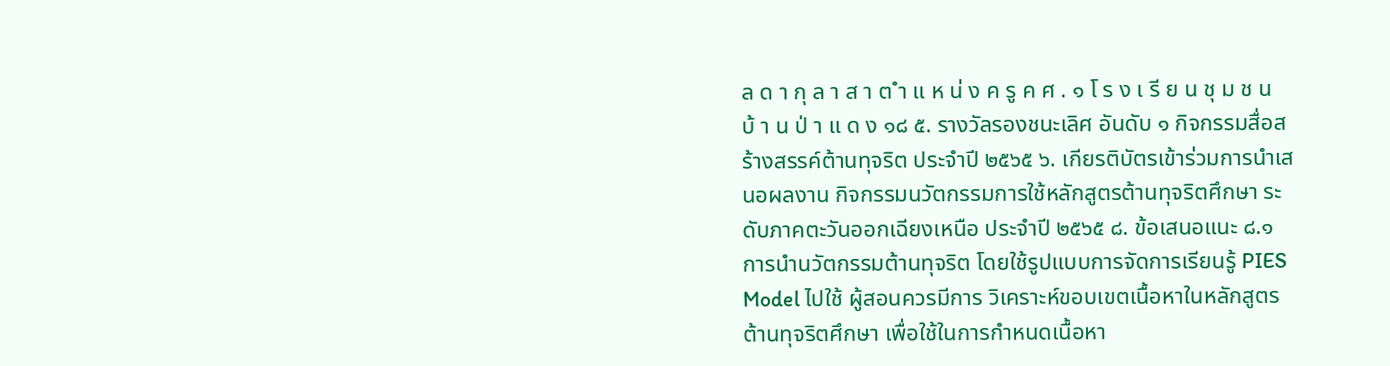ล ด า กุ ล า ส า ต ำ แ ห น่ ง ค รู ค ศ . ๑ โ ร ง เ รี ย น ชุ ม ช น บ้ า น ป่ า แ ด ง ๑๘ ๕. รางวัลรองชนะเลิศ อันดับ ๑ กิจกรรมสื่อสร้างสรรค์ต้านทุจริต ประจำปี ๒๕๖๕ ๖. เกียรติบัตรเข้าร่วมการนำเสนอผลงาน กิจกรรมนวัตกรรมการใช้หลักสูตรต้านทุจริตศึกษา ระดับภาคตะวันออกเฉียงเหนือ ประจำปี ๒๕๖๕ ๘. ข้อเสนอแนะ ๘.๑ การนำนวัตกรรมต้านทุจริต โดยใช้รูปแบบการจัดการเรียนรู้ PIES Model ไปใช้ ผู้สอนควรมีการ วิเคราะห์ขอบเขตเนื้อหาในหลักสูตรต้านทุจริตศึกษา เพื่อใช้ในการกำหนดเนื้อหา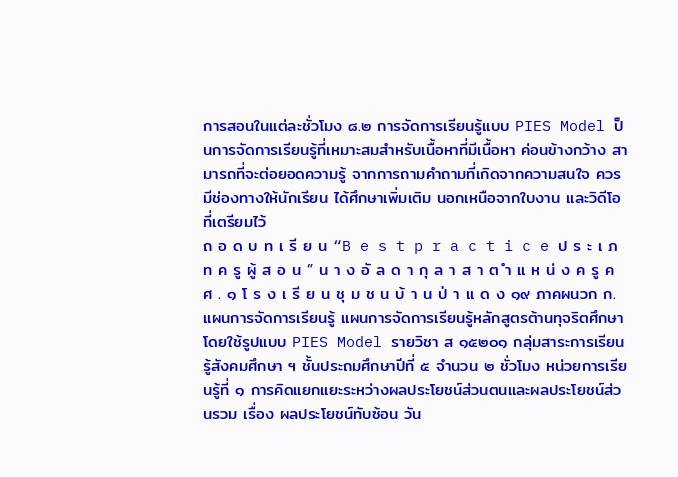การสอนในแต่ละชั่วโมง ๘.๒ การจัดการเรียนรู้แบบ PIES Model ป็นการจัดการเรียนรู้ที่เหมาะสมสำหรับเนื้อหาที่มีเนื้อหา ค่อนข้างกว้าง สามารถที่จะต่อยอดความรู้ จากการถามคำถามที่เกิดจากความสนใจ ควรมีช่องทางให้นักเรียน ได้ศึกษาเพิ่มเติม นอกเหนือจากใบงาน และวิดีโอที่เตรียมไว้
ถ อ ด บ ท เ รี ย น “B e s t p r a c t i c e ป ร ะ เ ภ ท ค รู ผู้ ส อ น ” น า ง อั ล ด า กุ ล า ส า ต ำ แ ห น่ ง ค รู ค ศ . ๑ โ ร ง เ รี ย น ชุ ม ช น บ้ า น ป่ า แ ด ง ๑๙ ภาคผนวก ก. แผนการจัดการเรียนรู้ แผนการจัดการเรียนรู้หลักสูตรต้านทุจริตศึกษา โดยใช้รูปแบบ PIES Model รายวิชา ส ๑๕๒๐๑ กลุ่มสาระการเรียนรู้สังคมศึกษา ฯ ชั้นประถมศึกษาปีที่ ๕ จำนวน ๒ ชั่วโมง หน่วยการเรียนรู้ที่ ๑ การคิดแยกแยะระหว่างผลประโยชน์ส่วนตนและผลประโยชน์ส่วนรวม เรื่อง ผลประโยชน์ทับซ้อน วัน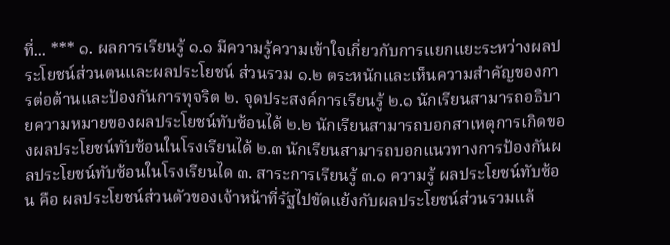ที่... *** ๑. ผลการเรียนรู้ ๑.๑ มีความรู้ความเข้าใจเกี่ยวกับการแยกแยะระหว่างผลประโยชน์ส่วนตนและผลประโยชน์ ส่วนรวม ๑.๒ ตระหนักและเห็นความสำคัญของการต่อต้านและป้องกันการทุจริต ๒. จุดประสงค์การเรียนรู้ ๒.๑ นักเรียนสามารถอธิบายความหมายของผลประโยชน์ทับซ้อนได้ ๒.๒ นักเรียนสามารถบอกสาเหตุการเกิดของผลประโยชน์ทับซ้อนในโรงเรียนได้ ๒.๓ นักเรียนสามารถบอกแนวทางการป้องกันผลประโยชน์ทับซ้อนในโรงเรียนได ๓. สาระการเรียนรู้ ๓.๑ ความรู้ ผลประโยชน์ทับซ้อน คือ ผลประโยชน์ส่วนตัวของเจ้าหน้าที่รัฐไปขัดแย้งกับผลประโยชน์ส่วนรวมแล้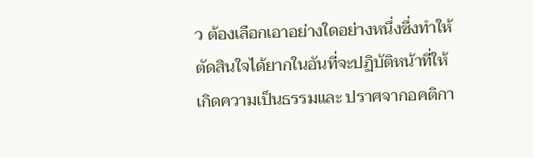ว ต้องเลือกเอาอย่างใดอย่างหนึ่งซึ่งทำให้ตัดสินใจได้ยากในอันที่จะปฏิบัติหน้าที่ให้เกิดความเป็นธรรมและ ปราศจากอคติกา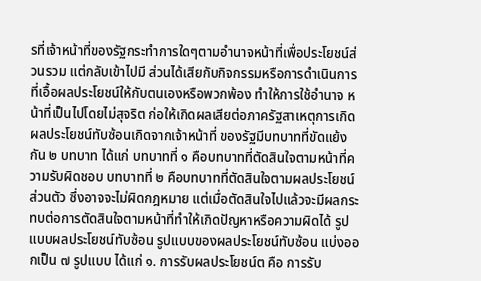รที่เจ้าหน้าที่ของรัฐกระทำการใดๆตามอำนาจหน้าที่เพื่อประโยชน์ส่วนรวม แต่กลับเข้าไปมี ส่วนได้เสียกับกิจกรรมหรือการดำเนินการที่เอื้อผลประโยชน์ให้กับตนเองหรือพวกพ้อง ทำให้การใช้อำนาจ หน้าที่เป็นไปโดยไม่สุจริต ก่อให้เกิดผลเสียต่อภาครัฐสาเหตุการเกิด ผลประโยชน์ทับซ้อนเกิดจากเจ้าหน้าที่ ของรัฐมีบทบาทที่ขัดแย้งกัน ๒ บทบาท ได้แก่ บทบาทที่ ๑ คือบทบาทที่ตัดสินใจตามหน้าที่ความรับผิดชอบ บทบาทที่ ๒ คือบทบาทที่ตัดสินใจตามผลประโยชน์ส่วนตัว ซึ่งอาจจะไม่ผิดกฎหมาย แต่เมื่อตัดสินใจไปแล้วจะมีผลกระทบต่อการตัดสินใจตามหน้าที่ทำให้เกิดปัญหาหรือความผิดได้ รูปแบบผลประโยชน์ทับซ้อน รูปแบบของผลประโยชน์ทับซ้อน แบ่งออกเป็น ๗ รูปแบบ ได้แก่ ๑. การรับผลประโยชน์ต คือ การรับ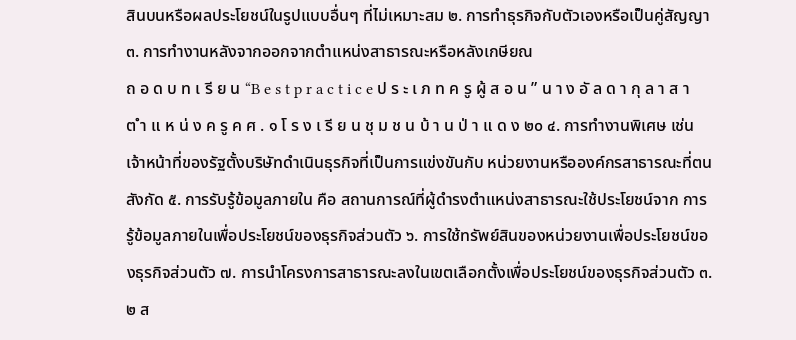สินบนหรือผลประโยชน์ในรูปแบบอื่นๆ ที่ไม่เหมาะสม ๒. การทำธุรกิจกับตัวเองหรือเป็นคู่สัญญา ๓. การทำงานหลังจากออกจากตำแหน่งสาธารณะหรือหลังเกษียณ
ถ อ ด บ ท เ รี ย น “B e s t p r a c t i c e ป ร ะ เ ภ ท ค รู ผู้ ส อ น ” น า ง อั ล ด า กุ ล า ส า ต ำ แ ห น่ ง ค รู ค ศ . ๑ โ ร ง เ รี ย น ชุ ม ช น บ้ า น ป่ า แ ด ง ๒๐ ๔. การทำงานพิเศษ เช่น เจ้าหน้าที่ของรัฐตั้งบริษัทดำเนินธุรกิจที่เป็นการแข่งขันกับ หน่วยงานหรือองค์กรสาธารณะที่ตนสังกัด ๕. การรับรู้ข้อมูลภายใน คือ สถานการณ์ที่ผู้ดำรงตำแหน่งสาธารณะใช้ประโยชน์จาก การรู้ข้อมูลภายในเพื่อประโยชน์ของธุรกิจส่วนตัว ๖. การใช้ทรัพย์สินของหน่วยงานเพื่อประโยชน์ของธุรกิจส่วนตัว ๗. การนำโครงการสาธารณะลงในเขตเลือกตั้งเพื่อประโยชน์ของธุรกิจส่วนตัว ๓.๒ ส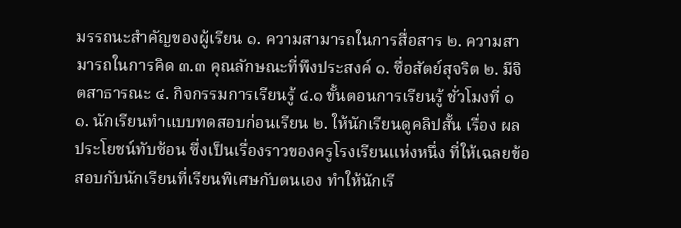มรรถนะสำคัญของผู้เรียน ๑. ความสามารถในการสื่อสาร ๒. ความสามารถในการคิด ๓.๓ คุณลักษณะที่พึงประสงค์ ๑. ซื่อสัตย์สุจริต ๒. มีจิตสาธารณะ ๔. กิจกรรมการเรียนรู้ ๔.๑ ขั้นตอนการเรียนรู้ ชั่วโมงที่ ๑ ๑. นักเรียนทำแบบทดสอบก่อนเรียน ๒. ให้นักเรียนดูคลิปสั้น เรื่อง ผลประโยชน์ทับซ้อน ซึ่งเป็นเรื่องราวของครูโรงเรียนแห่งหนึ่ง ที่ให้เฉลยข้อสอบกับนักเรียนที่เรียนพิเศษกับตนเอง ทำให้นักเรี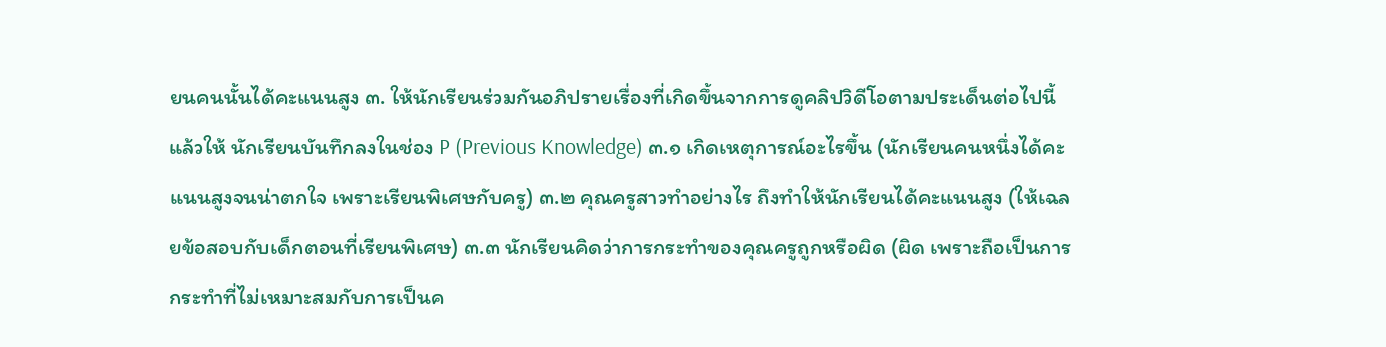ยนคนนั้นได้คะแนนสูง ๓. ให้นักเรียนร่วมกันอภิปรายเรื่องที่เกิดขึ้นจากการดูคลิปวิดีโอตามประเด็นต่อไปนี้แล้วให้ นักเรียนบันทึกลงในช่อง P (Previous Knowledge) ๓.๑ เกิดเหตุการณ์อะไรขึ้น (นักเรียนคนหนึ่งได้คะแนนสูงจนน่าตกใจ เพราะเรียนพิเศษกับครู) ๓.๒ คุณครูสาวทำอย่างไร ถึงทำให้นักเรียนได้คะแนนสูง (ให้เฉลยข้อสอบกับเด็กตอนที่เรียนพิเศษ) ๓.๓ นักเรียนคิดว่าการกระทำของคุณครูถูกหรือผิด (ผิด เพราะถือเป็นการกระทำที่ไม่เหมาะสมกับการเป็นค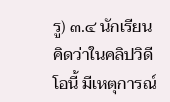รู) ๓.๔ นักเรียนคิดว่าในคลิปวิดีโอนี้ มีเหตุการณ์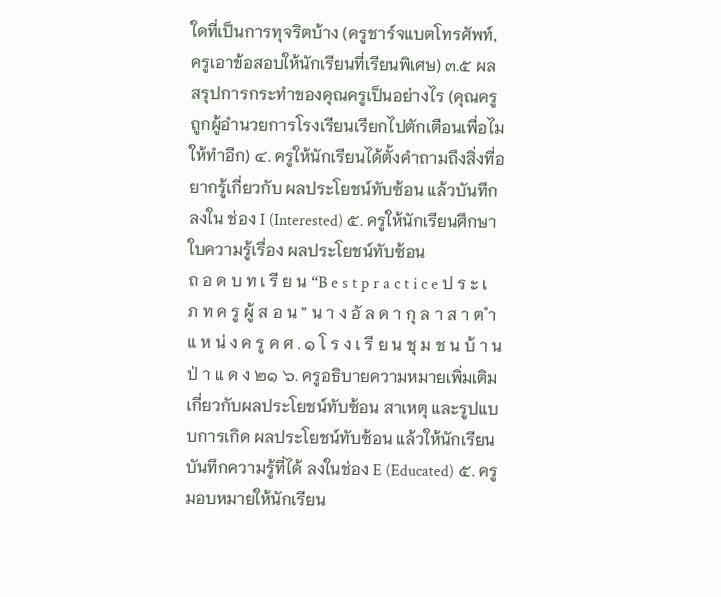ใดที่เป็นการทุจริตบ้าง (ครูชาร์จแบตโทรศัพท์, ครูเอาข้อสอบให้นักเรียนที่เรียนพิเศษ) ๓.๕ ผลสรุปการกระทำของคุณครูเป็นอย่างไร (คุณครูถูกผู้อำนวยการโรงเรียนเรียกไปตักเตือนเพื่อไมให้ทำอีก) ๔. ครูให้นักเรียนได้ตั้งคำถามถึงสิ่งที่อยากรู้เกี่ยวกับ ผลประโยชน์ทับซ้อน แล้วบันทึกลงใน ช่อง I (Interested) ๕. ครูให้นักเรียนศึกษาใบความรู้เรื่อง ผลประโยชน์ทับซ้อน
ถ อ ด บ ท เ รี ย น “B e s t p r a c t i c e ป ร ะ เ ภ ท ค รู ผู้ ส อ น ” น า ง อั ล ด า กุ ล า ส า ต ำ แ ห น่ ง ค รู ค ศ . ๑ โ ร ง เ รี ย น ชุ ม ช น บ้ า น ป่ า แ ด ง ๒๑ ๖. ครูอธิบายความหมายเพิ่มเติมเกี่ยวกับผลประโยชน์ทับซ้อน สาเหตุ และรูปแบบการเกิด ผลประโยชน์ทับซ้อน แล้วให้นักเรียนบันทึกความรู้ที่ได้ ลงในช่อง E (Educated) ๕. ครูมอบหมายให้นักเรียน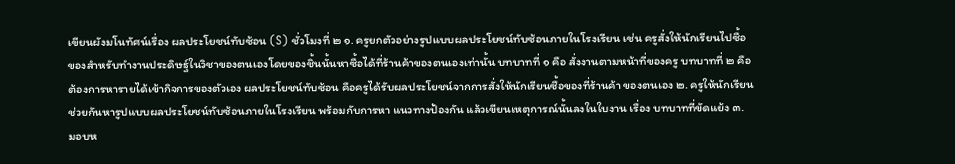เขียนผังมโนทัศน์เรื่อง ผลประโยชน์ทับซ้อน (S) ชั่วโมงที่ ๒ ๑. ครูยกตัวอย่างรูปแบบผลประโยชน์ทับซ้อนภายในโรงเรียน เช่น ครูสั่งให้นักเรียนไปซื้อ ของสำหรับทำงานประดิษฐ์ในวิชาของตนเองโดยของชิ้นนั้นหาซื้อได้ที่ร้านค้าของตนเองเท่านั้น บทบาทที่ ๑ คือ สั่งงานตามหน้าที่ของครู บทบาทที่ ๒ คือ ต้องการหารายได้เข้ากิจการของตัวเอง ผลประโยชน์ทับซ้อน คือครูได้รับผลประโยชน์จากการสั่งให้นักเรียนซื้อของที่ร้านค้า ของตนเอง ๒. ครูให้นักเรียนช่วยกันหารูปแบบผลประโยชน์ทับซ้อนภายในโรงเรียน พร้อมกับการหา แนวทางป้องกัน แล้วเขียนเหตุการณ์นั้นลงในใบงาน เรื่อง บทบาทที่ขัดแย้ง ๓. มอบห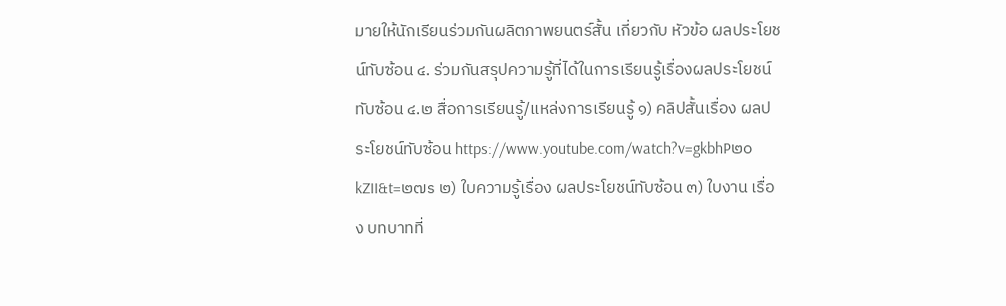มายให้นักเรียนร่วมกันผลิตภาพยนตร์สั้น เกี่ยวกับ หัวข้อ ผลประโยชน์ทับซ้อน ๔. ร่วมกันสรุปความรู้ที่ได้ในการเรียนรู้เรื่องผลประโยชน์ทับซ้อน ๔.๒ สื่อการเรียนรู้/แหล่งการเรียนรู้ ๑) คลิปสั้นเรื่อง ผลประโยชน์ทับซ้อน https://www.youtube.com/watch?v=gkbhP๒๐kZII&t=๒๗s ๒) ใบความรู้เรื่อง ผลประโยชน์ทับซ้อน ๓) ใบงาน เรื่อง บทบาทที่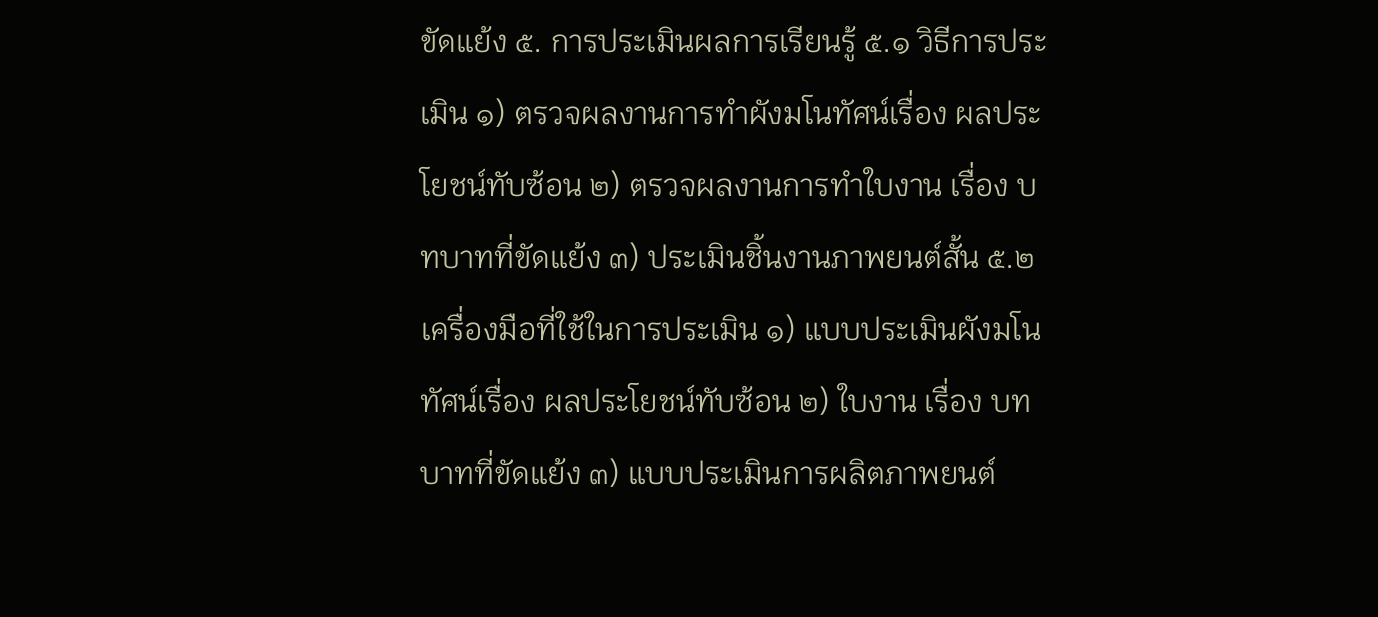ขัดแย้ง ๕. การประเมินผลการเรียนรู้ ๕.๑ วิธีการประเมิน ๑) ตรวจผลงานการทำผังมโนทัศน์เรื่อง ผลประโยชน์ทับซ้อน ๒) ตรวจผลงานการทำใบงาน เรื่อง บทบาทที่ขัดแย้ง ๓) ประเมินชิ้นงานภาพยนต์สั้น ๕.๒ เครื่องมือที่ใช้ในการประเมิน ๑) แบบประเมินผังมโนทัศน์เรื่อง ผลประโยชน์ทับซ้อน ๒) ใบงาน เรื่อง บทบาทที่ขัดแย้ง ๓) แบบประเมินการผลิตภาพยนต์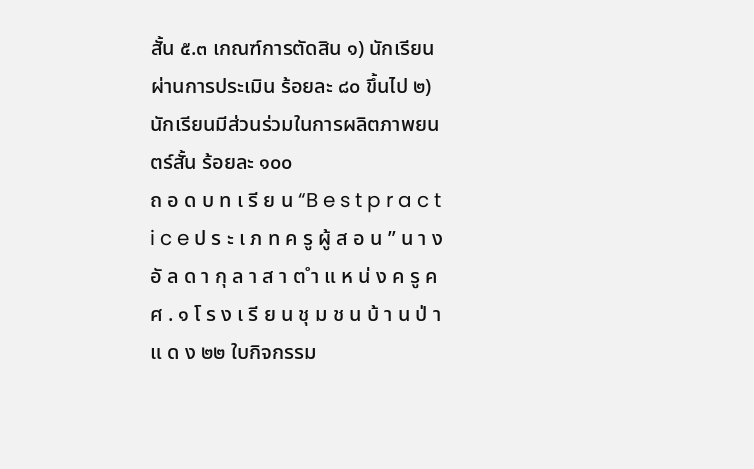สั้น ๕.๓ เกณฑ์การตัดสิน ๑) นักเรียนผ่านการประเมิน ร้อยละ ๘๐ ขึ้นไป ๒) นักเรียนมีส่วนร่วมในการผลิตภาพยนตร์สั้น ร้อยละ ๑๐๐
ถ อ ด บ ท เ รี ย น “B e s t p r a c t i c e ป ร ะ เ ภ ท ค รู ผู้ ส อ น ” น า ง อั ล ด า กุ ล า ส า ต ำ แ ห น่ ง ค รู ค ศ . ๑ โ ร ง เ รี ย น ชุ ม ช น บ้ า น ป่ า แ ด ง ๒๒ ใบกิจกรรม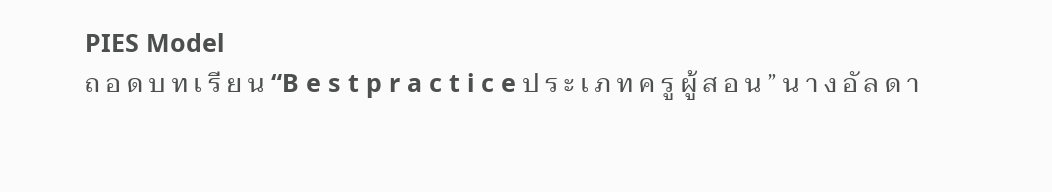PIES Model
ถ อ ด บ ท เ รี ย น “B e s t p r a c t i c e ป ร ะ เ ภ ท ค รู ผู้ ส อ น ” น า ง อั ล ด า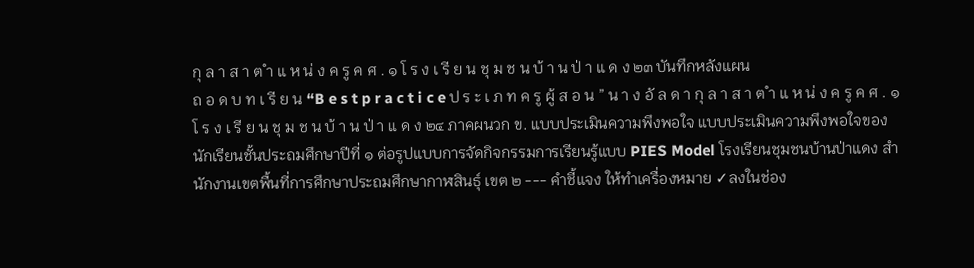กุ ล า ส า ต ำ แ ห น่ ง ค รู ค ศ . ๑ โ ร ง เ รี ย น ชุ ม ช น บ้ า น ป่ า แ ด ง ๒๓ บันทึกหลังแผน
ถ อ ด บ ท เ รี ย น “B e s t p r a c t i c e ป ร ะ เ ภ ท ค รู ผู้ ส อ น ” น า ง อั ล ด า กุ ล า ส า ต ำ แ ห น่ ง ค รู ค ศ . ๑ โ ร ง เ รี ย น ชุ ม ช น บ้ า น ป่ า แ ด ง ๒๔ ภาคผนวก ข. แบบประเมินความพึงพอใจ แบบประเมินความพึงพอใจของนักเรียนชั้นประถมศึกษาปีที่ ๑ ต่อรูปแบบการจัดกิจกรรมการเรียนรู้แบบ PIES Model โรงเรียนชุมชนบ้านป่าแดง สำนักงานเขตพื้นที่การศึกษาประถมศึกษากาฬสินธุ์ เขต ๒ --- คำชี้แจง ให้ทำเครื่องหมาย ✓ลงในช่อง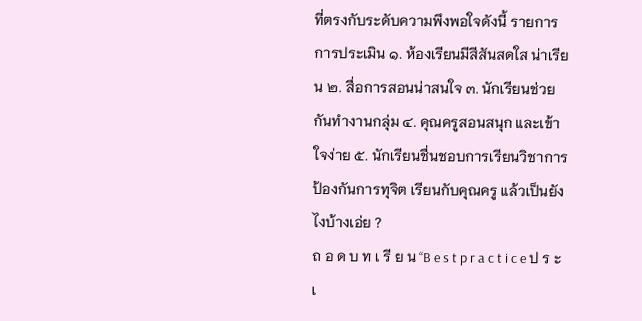ที่ตรงกับระดับความพึงพอใจดังนี้ รายการ การประเมิน ๑. ห้องเรียนมีสีสันสดใส น่าเรียน ๒. สื่อการสอนน่าสนใจ ๓. นักเรียนช่วยกันทำงานกลุ่ม ๔. คุณครูสอนสนุก และเข้าใจง่าย ๕. นักเรียนชื่นชอบการเรียนวิชาการป้องกันการทุจิต เรียนกับคุณครู แล้วเป็นยังไงบ้างเอ่ย ?
ถ อ ด บ ท เ รี ย น “B e s t p r a c t i c e ป ร ะ เ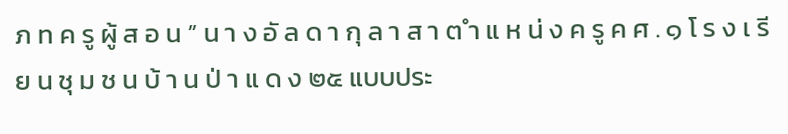ภ ท ค รู ผู้ ส อ น ” น า ง อั ล ด า กุ ล า ส า ต ำ แ ห น่ ง ค รู ค ศ . ๑ โ ร ง เ รี ย น ชุ ม ช น บ้ า น ป่ า แ ด ง ๒๕ แบบประ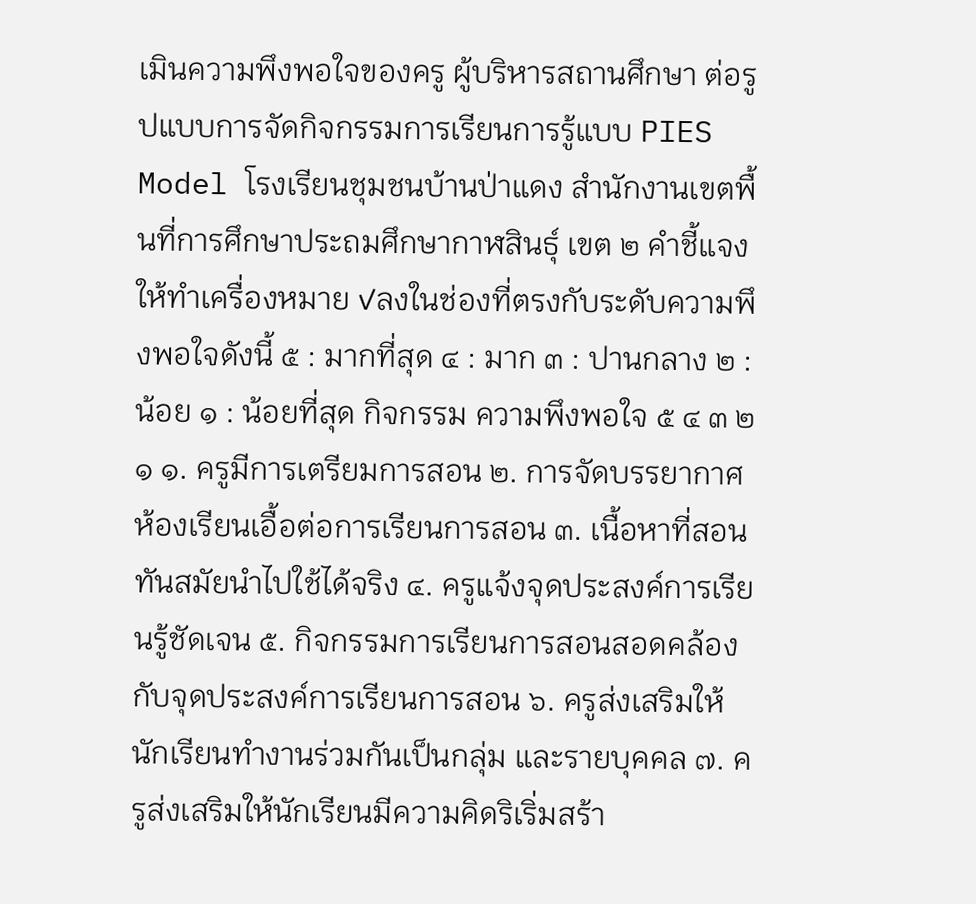เมินความพึงพอใจของครู ผู้บริหารสถานศึกษา ต่อรูปแบบการจัดกิจกรรมการเรียนการรู้แบบ PIES Model โรงเรียนชุมชนบ้านป่าแดง สำนักงานเขตพื้นที่การศึกษาประถมศึกษากาฬสินธุ์ เขต ๒ คำชี้แจง ให้ทำเครื่องหมาย ✓ลงในช่องที่ตรงกับระดับความพึงพอใจดังนี้ ๕ : มากที่สุด ๔ : มาก ๓ : ปานกลาง ๒ : น้อย ๑ : น้อยที่สุด กิจกรรม ความพึงพอใจ ๕ ๔ ๓ ๒ ๑ ๑. ครูมีการเตรียมการสอน ๒. การจัดบรรยากาศห้องเรียนเอื้อต่อการเรียนการสอน ๓. เนื้อหาที่สอนทันสมัยนำไปใช้ได้จริง ๔. ครูแจ้งจุดประสงค์การเรียนรู้ชัดเจน ๕. กิจกรรมการเรียนการสอนสอดคล้องกับจุดประสงค์การเรียนการสอน ๖. ครูส่งเสริมให้นักเรียนทำงานร่วมกันเป็นกลุ่ม และรายบุคคล ๗. ครูส่งเสริมให้นักเรียนมีความคิดริเริ่มสร้า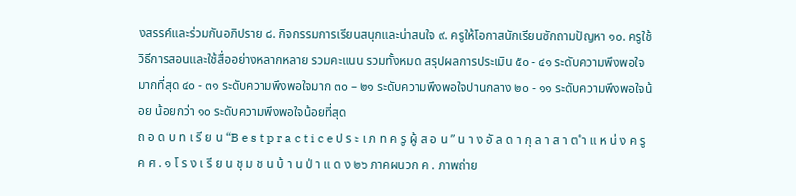งสรรค์และร่วมกันอภิปราย ๘. กิจกรรมการเรียนสนุกและน่าสนใจ ๙. ครูให้โอกาสนักเรียนซักถามปัญหา ๑๐. ครูใช้วิธีการสอนและใช้สื่ออย่างหลากหลาย รวมคะแนน รวมทั้งหมด สรุปผลการประเมิน ๕๐ - ๔๑ ระดับความพึงพอใจมากที่สุด ๔๐ - ๓๑ ระดับความพึงพอใจมาก ๓๐ – ๒๑ ระดับความพึงพอใจปานกลาง ๒๐ - ๑๑ ระดับความพึงพอใจน้อย น้อยกว่า ๑๐ ระดับความพึงพอใจน้อยที่สุด
ถ อ ด บ ท เ รี ย น “B e s t p r a c t i c e ป ร ะ เ ภ ท ค รู ผู้ ส อ น ” น า ง อั ล ด า กุ ล า ส า ต ำ แ ห น่ ง ค รู ค ศ . ๑ โ ร ง เ รี ย น ชุ ม ช น บ้ า น ป่ า แ ด ง ๒๖ ภาคผนวก ค . ภาพถ่าย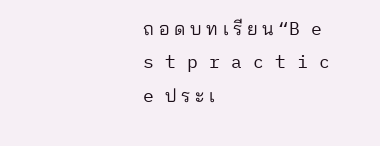ถ อ ด บ ท เ รี ย น “B e s t p r a c t i c e ป ร ะ เ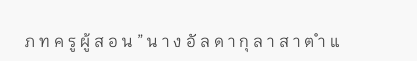ภ ท ค รู ผู้ ส อ น ” น า ง อั ล ด า กุ ล า ส า ต ำ แ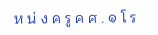ห น่ ง ค รู ค ศ . ๑ โ ร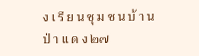ง เ รี ย น ชุ ม ช น บ้ า น ป่ า แ ด ง ๒๗